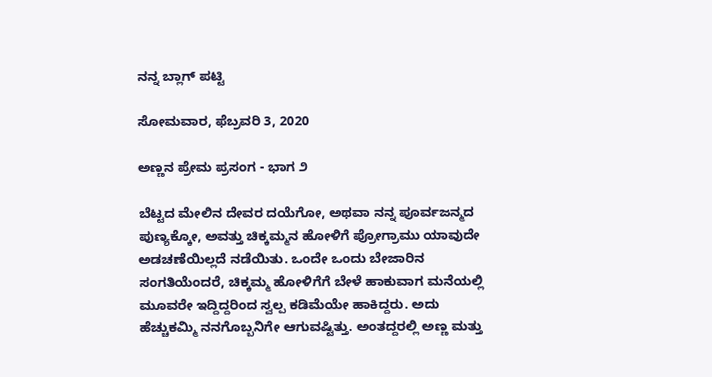ನನ್ನ ಬ್ಲಾಗ್ ಪಟ್ಟಿ

ಸೋಮವಾರ, ಫೆಬ್ರವರಿ 3, 2020

ಅಣ್ಣನ ಪ್ರೇಮ ಪ್ರಸಂಗ - ಭಾಗ ೨

ಬೆಟ್ಟದ ಮೇಲಿನ ದೇವರ ದಯೆಗೋ, ಅಥವಾ ನನ್ನ ಪೂರ್ವಜನ್ಮದ ಪುಣ್ಯಕ್ಕೋ, ಅವತ್ತು ಚಿಕ್ಕಮ್ಮನ ಹೋಳಿಗೆ ಪ್ರೋಗ್ರಾಮು ಯಾವುದೇ ಅಡಚಣೆಯಿಲ್ಲದೆ ನಡೆಯಿತು. ಒಂದೇ ಒಂದು ಬೇಜಾರಿನ ಸಂಗತಿಯೆಂದರೆ, ಚಿಕ್ಕಮ್ಮ ಹೋಳಿಗೆಗೆ ಬೇಳೆ ಹಾಕುವಾಗ ಮನೆಯಲ್ಲಿ ಮೂವರೇ ಇದ್ದಿದ್ದರಿಂದ ಸ್ವಲ್ಪ ಕಡಿಮೆಯೇ ಹಾಕಿದ್ದರು. ಅದು ಹೆಚ್ಚುಕಮ್ಮಿ ನನಗೊಬ್ಬನಿಗೇ ಆಗುವಷ್ಟಿತ್ತು. ಅಂತದ್ದರಲ್ಲಿ ಅಣ್ಣ ಮತ್ತು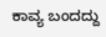ಕಾವ್ಯ ಬಂದದ್ದು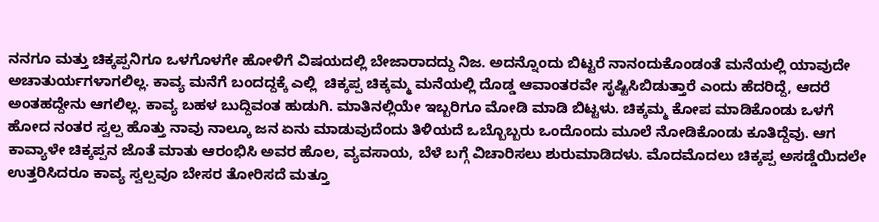ನನಗೂ ಮತ್ತು ಚಿಕ್ಕಪ್ಪನಿಗೂ ಒಳಗೊಳಗೇ ಹೋಳಿಗೆ ವಿಷಯದಲ್ಲಿ ಬೇಜಾರಾದದ್ದು ನಿಜ. ಅದನ್ನೊಂದು ಬಿಟ್ಟರೆ ನಾನಂದುಕೊಂಡಂತೆ ಮನೆಯಲ್ಲಿ ಯಾವುದೇ ಅಚಾತುರ್ಯಗಳಾಗಲಿಲ್ಲ. ಕಾವ್ಯ ಮನೆಗೆ ಬಂದದ್ದಕ್ಕೆ ಎಲ್ಲಿ  ಚಿಕ್ಕಪ್ಪ ಚಿಕ್ಕಮ್ಮ ಮನೆಯಲ್ಲಿ ದೊಡ್ಡ ಆವಾಂತರವೇ ಸೃಷ್ಟಿಸಿಬಿಡುತ್ತಾರೆ ಎಂದು ಹೆದರಿದ್ದೆ, ಆದರೆ ಅಂತಹದ್ದೇನು ಆಗಲಿಲ್ಲ. ಕಾವ್ಯ ಬಹಳ ಬುದ್ದಿವಂತ ಹುಡುಗಿ. ಮಾತಿನಲ್ಲಿಯೇ ಇಬ್ಬರಿಗೂ ಮೋಡಿ ಮಾಡಿ ಬಿಟ್ಟಳು. ಚಿಕ್ಕಮ್ಮ ಕೋಪ ಮಾಡಿಕೊಂಡು ಒಳಗೆ ಹೋದ ನಂತರ ಸ್ವಲ್ಪ ಹೊತ್ತು ನಾವು ನಾಲ್ಕೂ ಜನ ಏನು ಮಾಡುವುದೆಂದು ತಿಳಿಯದೆ ಒಬ್ಬೊಬ್ಬರು ಒಂದೊಂದು ಮೂಲೆ ನೋಡಿಕೊಂಡು ಕೂತಿದ್ದೆವು. ಆಗ ಕಾವ್ಯಾಳೇ ಚಿಕ್ಕಪ್ಪನ ಜೊತೆ ಮಾತು ಆರಂಭಿಸಿ ಅವರ ಹೊಲ, ವ್ಯವಸಾಯ, ಬೆಳೆ ಬಗ್ಗೆ ವಿಚಾರಿಸಲು ಶುರುಮಾಡಿದಳು. ಮೊದಮೊದಲು ಚಿಕ್ಕಪ್ಪ ಅಸಡ್ಡೆಯಿದಲೇ ಉತ್ತರಿಸಿದರೂ ಕಾವ್ಯ ಸ್ವಲ್ಪವೂ ಬೇಸರ ತೋರಿಸದೆ ಮತ್ತೂ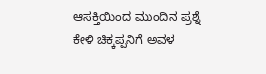ಆಸಕ್ತಿಯಿಂದ ಮುಂದಿನ ಪ್ರಶ್ನೆ ಕೇಳಿ ಚಿಕ್ಕಪ್ಪನಿಗೆ ಅವಳ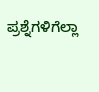ಪ್ರಶ್ನೆಗಳಿಗೆಲ್ಲಾ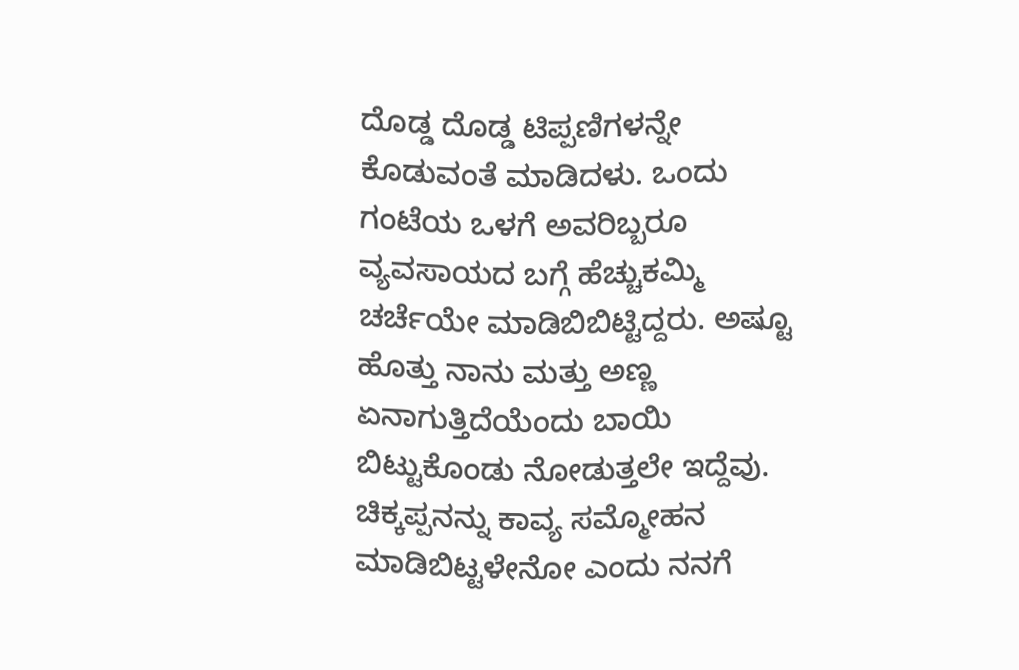ದೊಡ್ಡ ದೊಡ್ಡ ಟಿಪ್ಪಣಿಗಳನ್ನೇ ಕೊಡುವಂತೆ ಮಾಡಿದಳು. ಒಂದು ಗಂಟೆಯ ಒಳಗೆ ಅವರಿಬ್ಬರೂ ವ್ಯವಸಾಯದ ಬಗ್ಗೆ ಹೆಚ್ಚುಕಮ್ಮಿ ಚರ್ಚೆಯೇ ಮಾಡಿಬಿಬಿಟ್ಟಿದ್ದರು. ಅಷ್ಟೂ ಹೊತ್ತು ನಾನು ಮತ್ತು ಅಣ್ಣ ಏನಾಗುತ್ತಿದೆಯೆಂದು ಬಾಯಿ ಬಿಟ್ಟುಕೊಂಡು ನೋಡುತ್ತಲೇ ಇದ್ದೆವು. ಚಿಕ್ಕಪ್ಪನನ್ನು ಕಾವ್ಯ ಸಮ್ಮೋಹನ ಮಾಡಿಬಿಟ್ಟಳೇನೋ ಎಂದು ನನಗೆ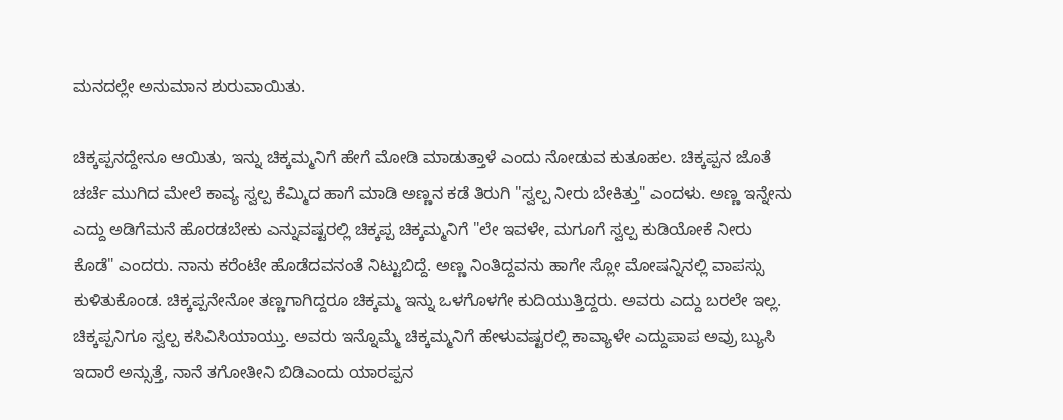ಮನದಲ್ಲೇ ಅನುಮಾನ ಶುರುವಾಯಿತು.

ಚಿಕ್ಕಪ್ಪನದ್ದೇನೂ ಆಯಿತು, ಇನ್ನು ಚಿಕ್ಕಮ್ಮನಿಗೆ ಹೇಗೆ ಮೋಡಿ ಮಾಡುತ್ತಾಳೆ ಎಂದು ನೋಡುವ ಕುತೂಹಲ. ಚಿಕ್ಕಪ್ಪನ ಜೊತೆ ಚರ್ಚೆ ಮುಗಿದ ಮೇಲೆ ಕಾವ್ಯ ಸ್ವಲ್ಪ ಕೆಮ್ಮಿದ ಹಾಗೆ ಮಾಡಿ ಅಣ್ಣನ ಕಡೆ ತಿರುಗಿ "ಸ್ವಲ್ಪ ನೀರು ಬೇಕಿತ್ತು" ಎಂದಳು. ಅಣ್ಣ ಇನ್ನೇನು ಎದ್ದು ಅಡಿಗೆಮನೆ ಹೊರಡಬೇಕು ಎನ್ನುವಷ್ಟರಲ್ಲಿ ಚಿಕ್ಕಪ್ಪ ಚಿಕ್ಕಮ್ಮನಿಗೆ "ಲೇ ಇವಳೇ, ಮಗೂಗೆ ಸ್ವಲ್ಪ ಕುಡಿಯೋಕೆ ನೀರು ಕೊಡೆ" ಎಂದರು. ನಾನು ಕರೆಂಟೇ ಹೊಡೆದವನಂತೆ ನಿಟ್ಟುಬಿದ್ದೆ. ಅಣ್ಣ ನಿಂತಿದ್ದವನು ಹಾಗೇ ಸ್ಲೋ ಮೋಷನ್ನಿನಲ್ಲಿ ವಾಪಸ್ಸು ಕುಳಿತುಕೊಂಡ. ಚಿಕ್ಕಪ್ಪನೇನೋ ತಣ್ಣಗಾಗಿದ್ದರೂ ಚಿಕ್ಕಮ್ಮ ಇನ್ನು ಒಳಗೊಳಗೇ ಕುದಿಯುತ್ತಿದ್ದರು. ಅವರು ಎದ್ದು ಬರಲೇ ಇಲ್ಲ. ಚಿಕ್ಕಪ್ಪನಿಗೂ ಸ್ವಲ್ಪ ಕಸಿವಿಸಿಯಾಯ್ತು. ಅವರು ಇನ್ನೊಮ್ಮೆ ಚಿಕ್ಕಮ್ಮನಿಗೆ ಹೇಳುವಷ್ಟರಲ್ಲಿ ಕಾವ್ಯಾಳೇ ಎದ್ದುಪಾಪ ಅವ್ರು ಬ್ಯುಸಿ ಇದಾರೆ ಅನ್ಸುತ್ತೆ, ನಾನೆ ತಗೋತೀನಿ ಬಿಡಿಎಂದು ಯಾರಪ್ಪನ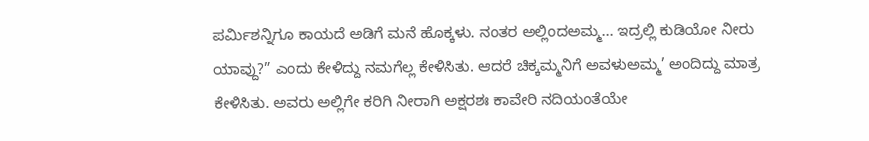ಪರ್ಮಿಶನ್ನಿಗೂ ಕಾಯದೆ ಅಡಿಗೆ ಮನೆ ಹೊಕ್ಕಳು. ನಂತರ ಅಲ್ಲಿಂದಅಮ್ಮ... ಇದ್ರಲ್ಲಿ ಕುಡಿಯೋ ನೀರು ಯಾವ್ದು?” ಎಂದು ಕೇಳಿದ್ದು ನಮಗೆಲ್ಲ ಕೇಳಿಸಿತು. ಆದರೆ ಚಿಕ್ಕಮ್ಮನಿಗೆ ಅವಳುಅಮ್ಮ’ ಅಂದಿದ್ದು ಮಾತ್ರ ಕೇಳಿಸಿತು. ಅವರು ಅಲ್ಲಿಗೇ ಕರಿಗಿ ನೀರಾಗಿ ಅಕ್ಷರಶಃ ಕಾವೇರಿ ನದಿಯಂತೆಯೇ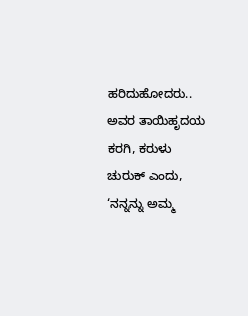ಹರಿದುಹೋದರು.. ಅವರ ತಾಯಿಹೃದಯ ಕರಗಿ, ಕರುಳು ಚುರುಕ್ ಎಂದು, ‘ನನ್ನನ್ನು ಅಮ್ಮ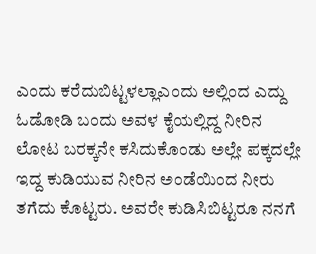ಎಂದು ಕರೆದುಬಿಟ್ಟಳಲ್ಲಾಎಂದು ಅಲ್ಲಿಂದ ಎದ್ದು ಓಡೋಡಿ ಬಂದು ಅವಳ ಕೈಯಲ್ಲಿದ್ದ ನೀರಿನ ಲೋಟ ಬರಕ್ಕನೇ ಕಸಿದುಕೊಂಡು ಅಲ್ಲೇ ಪಕ್ಕದಲ್ಲೇ ಇದ್ದ ಕುಡಿಯುವ ನೀರಿನ ಅಂಡೆಯಿಂದ ನೀರು ತಗೆದು ಕೊಟ್ಟರು. ಅವರೇ ಕುಡಿಸಿಬಿಟ್ಟರೂ ನನಗೆ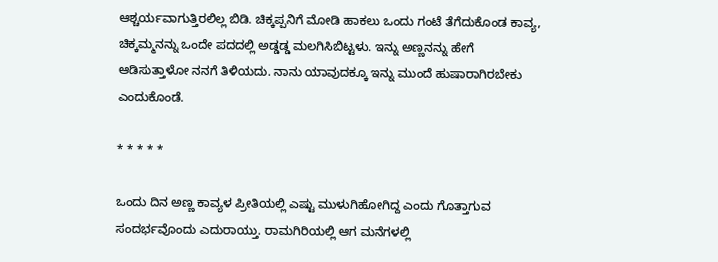ಆಶ್ಚರ್ಯವಾಗುತ್ತಿರಲಿಲ್ಲ ಬಿಡಿ. ಚಿಕ್ಕಪ್ಪನಿಗೆ ಮೋಡಿ ಹಾಕಲು ಒಂದು ಗಂಟೆ ತೆಗೆದುಕೊಂಡ ಕಾವ್ಯ, ಚಿಕ್ಕಮ್ಮನನ್ನು ಒಂದೇ ಪದದಲ್ಲಿ ಅಡ್ಡಡ್ಡ ಮಲಗಿಸಿಬಿಟ್ಟಳು. ಇನ್ನು ಅಣ್ಣನನ್ನು ಹೇಗೆ ಆಡಿಸುತ್ತಾಳೋ ನನಗೆ ತಿಳಿಯದು. ನಾನು ಯಾವುದಕ್ಕೂ ಇನ್ನು ಮುಂದೆ ಹುಷಾರಾಗಿರಬೇಕು ಎಂದುಕೊಂಡೆ.

* * * * *

ಒಂದು ದಿನ ಅಣ್ಣ ಕಾವ್ಯಳ ಪ್ರೀತಿಯಲ್ಲಿ ಎಷ್ಟು ಮುಳುಗಿಹೋಗಿದ್ದ ಎಂದು ಗೊತ್ತಾಗುವ ಸಂದರ್ಭವೊಂದು ಎದುರಾಯ್ತು. ರಾಮಗಿರಿಯಲ್ಲಿ ಆಗ ಮನೆಗಳಲ್ಲಿ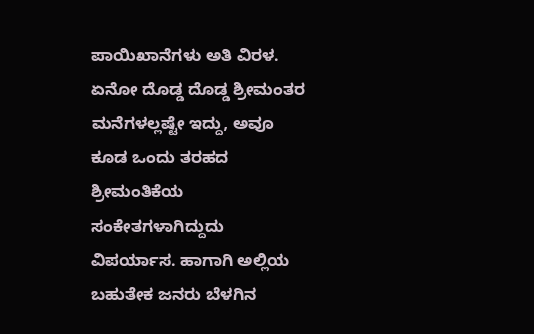ಪಾಯಿಖಾನೆಗಳು ಅತಿ ವಿರಳ. ಏನೋ ದೊಡ್ಡ ದೊಡ್ಡ ಶ್ರೀಮಂತರ ಮನೆಗಳಲ್ಲಷ್ಟೇ ಇದ್ದು, ಅವೂ ಕೂಡ ಒಂದು ತರಹದ ಶ್ರೀಮಂತಿಕೆಯ ಸಂಕೇತಗಳಾಗಿದ್ದುದು ವಿಪರ್ಯಾಸ. ಹಾಗಾಗಿ ಅಲ್ಲಿಯ ಬಹುತೇಕ ಜನರು ಬೆಳಗಿನ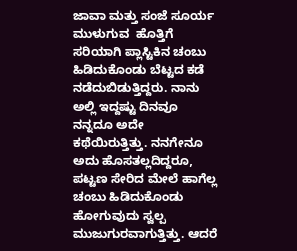ಜಾವಾ ಮತ್ತು ಸಂಜೆ ಸೂರ್ಯ ಮುಳುಗುವ  ಹೊತ್ತಿಗೆ ಸರಿಯಾಗಿ ಪ್ಲಾಸ್ಟಿಕಿನ ಚಂಬು ಹಿಡಿದುಕೊಂಡು ಬೆಟ್ಟದ ಕಡೆ ನಡೆದುಬಿಡುತ್ತಿದ್ದರು. ನಾನು ಅಲ್ಲಿ ಇದ್ದಷ್ಟು ದಿನವೂ ನನ್ನದೂ ಅದೇ ಕಥೆಯಿರುತ್ತಿತ್ತು. ನನಗೇನೂ ಅದು ಹೊಸತಲ್ಲದಿದ್ದರೂ, ಪಟ್ಟಣ ಸೇರಿದ ಮೇಲೆ ಹಾಗೆಲ್ಲ ಚಂಬು ಹಿಡಿದುಕೊಂಡು ಹೋಗುವುದು ಸ್ವಲ್ಪ ಮುಜುಗುರವಾಗುತ್ತಿತ್ತು. ಆದರೆ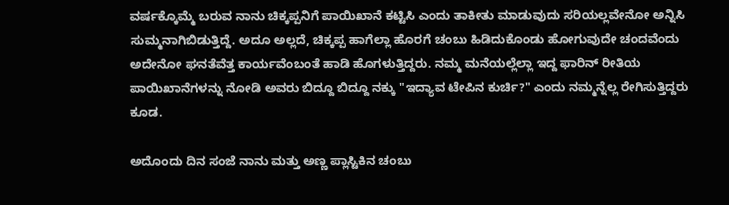ವರ್ಷಕ್ಕೊಮ್ಮೆ ಬರುವ ನಾನು ಚಿಕ್ಕಪ್ಪನಿಗೆ ಪಾಯಿಖಾನೆ ಕಟ್ಟಿಸಿ ಎಂದು ತಾಕೀತು ಮಾಡುವುದು ಸರಿಯಲ್ಲವೇನೋ ಅನ್ನಿಸಿ ಸುಮ್ಮನಾಗಿಬಿಡುತ್ತಿದ್ದೆ. ಅದೂ ಅಲ್ಲದೆ, ಚಿಕ್ಕಪ್ಪ ಹಾಗೆಲ್ಲಾ ಹೊರಗೆ ಚಂಬು ಹಿಡಿದುಕೊಂಡು ಹೋಗುವುದೇ ಚಂದವೆಂದು ಅದೇನೋ ಘನತೆವೆತ್ತ ಕಾರ್ಯವೆಂಬಂತೆ ಹಾಡಿ ಹೊಗಳುತ್ತಿದ್ದರು. ನಮ್ಮ ಮನೆಯಲ್ಲೆಲ್ಲಾ ಇದ್ದ ಫಾರಿನ್ ರೀತಿಯ ಪಾಯಿಖಾನೆಗಳನ್ನು ನೋಡಿ ಅವರು ಬಿದ್ದೂ ಬಿದ್ದೂ ನಕ್ಕು "ಇದ್ಯಾವ ಟೇಪಿನ ಕುರ್ಚಿ?" ಎಂದು ನಮ್ಮನ್ನೆಲ್ಲ ರೇಗಿಸುತ್ತಿದ್ದರು ಕೂಡ.

ಅದೊಂದು ದಿನ ಸಂಜೆ ನಾನು ಮತ್ತು ಅಣ್ಣ ಪ್ಲಾಸ್ಟಿಕಿನ ಚಂಬು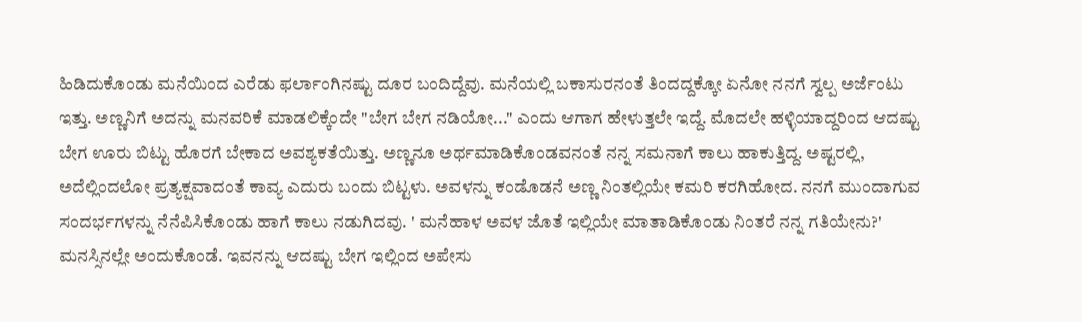ಹಿಡಿದುಕೊಂಡು ಮನೆಯಿಂದ ಎರೆಡು ಫರ್ಲಾಂಗಿನಷ್ಟು ದೂರ ಬಂದಿದ್ದೆವು. ಮನೆಯಲ್ಲಿ ಬಕಾಸುರನಂತೆ ತಿಂದದ್ದಕ್ಕೋ ಏನೋ ನನಗೆ ಸ್ವಲ್ಪ ಅರ್ಜೆಂಟು ಇತ್ತು. ಅಣ್ಣನಿಗೆ ಅದನ್ನು ಮನವರಿಕೆ ಮಾಡಲಿಕ್ಕೆಂದೇ "ಬೇಗ ಬೇಗ ನಡಿಯೋ..." ಎಂದು ಆಗಾಗ ಹೇಳುತ್ತಲೇ ಇದ್ದೆ. ಮೊದಲೇ ಹಳ್ಳಿಯಾದ್ದರಿಂದ ಆದಷ್ಟು ಬೇಗ ಊರು ಬಿಟ್ಟು ಹೊರಗೆ ಬೇಕಾದ ಅವಶ್ಯಕತೆಯಿತ್ತು. ಅಣ್ಣನೂ ಅರ್ಥಮಾಡಿಕೊಂಡವನಂತೆ ನನ್ನ ಸಮನಾಗೆ ಕಾಲು ಹಾಕುತ್ತಿದ್ದ. ಅಷ್ಟರಲ್ಲಿ, ಅದೆಲ್ಲಿಂದಲೋ ಪ್ರತ್ಯಕ್ಷವಾದಂತೆ ಕಾವ್ಯ ಎದುರು ಬಂದು ಬಿಟ್ಟಳು. ಅವಳನ್ನು ಕಂಡೊಡನೆ ಅಣ್ಣ ನಿಂತಲ್ಲಿಯೇ ಕಮರಿ ಕರಗಿಹೋದ. ನನಗೆ ಮುಂದಾಗುವ ಸಂದರ್ಭಗಳನ್ನು ನೆನೆಪಿಸಿಕೊಂಡು ಹಾಗೆ ಕಾಲು ನಡುಗಿದವು. ' ಮನೆಹಾಳ ಅವಳ ಜೊತೆ ಇಲ್ಲಿಯೇ ಮಾತಾಡಿಕೊಂಡು ನಿಂತರೆ ನನ್ನ ಗತಿಯೇನು?' ಮನಸ್ಸಿನಲ್ಲೇ ಅಂದುಕೊಂಡೆ. ಇವನನ್ನು ಆದಷ್ಟು ಬೇಗ ಇಲ್ಲಿಂದ ಅಪೇಸು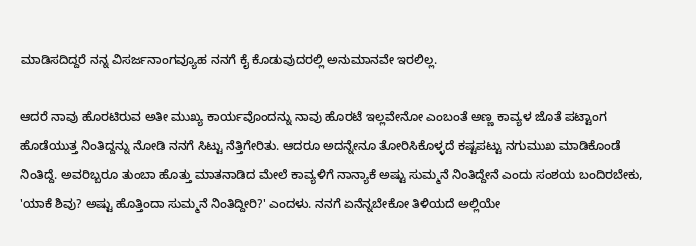ಮಾಡಿಸದಿದ್ದರೆ ನನ್ನ ವಿಸರ್ಜನಾಂಗವ್ಯೂಹ ನನಗೆ ಕೈ ಕೊಡುವುದರಲ್ಲಿ ಅನುಮಾನವೇ ಇರಲಿಲ್ಲ.

ಆದರೆ ನಾವು ಹೊರಟಿರುವ ಅತೀ ಮುಖ್ಯ ಕಾರ್ಯವೊಂದನ್ನು ನಾವು ಹೊರಟೆ ಇಲ್ಲವೇನೋ ಎಂಬಂತೆ ಅಣ್ಣ ಕಾವ್ಯಳ ಜೊತೆ ಪಟ್ಟಾಂಗ ಹೊಡೆಯುತ್ತ ನಿಂತಿದ್ದನ್ನು ನೋಡಿ ನನಗೆ ಸಿಟ್ಟು ನೆತ್ತಿಗೇರಿತು. ಆದರೂ ಅದನ್ನೇನೂ ತೋರಿಸಿಕೊಳ್ಳದೆ ಕಷ್ಟಪಟ್ಟು ನಗುಮುಖ ಮಾಡಿಕೊಂಡೆ ನಿಂತಿದ್ದೆ. ಅವರಿಬ್ಬರೂ ತುಂಬಾ ಹೊತ್ತು ಮಾತನಾಡಿದ ಮೇಲೆ ಕಾವ್ಯಳಿಗೆ ನಾನ್ಯಾಕೆ ಅಷ್ಟು ಸುಮ್ಮನೆ ನಿಂತಿದ್ದೇನೆ ಎಂದು ಸಂಶಯ ಬಂದಿರಬೇಕು, 'ಯಾಕೆ ಶಿವು? ಅಷ್ಟು ಹೊತ್ತಿಂದಾ ಸುಮ್ಮನೆ ನಿಂತಿದ್ದೀರಿ?' ಎಂದಳು. ನನಗೆ ಏನೆನ್ನಬೇಕೋ ತಿಳಿಯದೆ ಅಲ್ಲಿಯೇ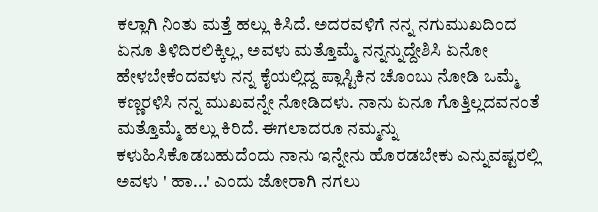ಕಲ್ಲಾಗಿ ನಿಂತು ಮತ್ತೆ ಹಲ್ಲು ಕಿಸಿದೆ. ಅದರವಳಿಗೆ ನನ್ನ ನಗುಮುಖದಿಂದ ಏನೂ ತಿಳಿದಿರಲಿಕ್ಕಿಲ್ಲ, ಅವಳು ಮತ್ತೊಮ್ಮೆ ನನ್ನನ್ನುದ್ದೇಶಿಸಿ ಏನೋ ಹೇಳಬೇಕೆಂದವಳು ನನ್ನ ಕೈಯಲ್ಲಿದ್ದ ಪ್ಲಾಸ್ಟಿಕಿನ ಚೊಂಬು ನೋಡಿ ಒಮ್ಮೆ ಕಣ್ಣರಳಿಸಿ ನನ್ನ ಮುಖವನ್ನೇ ನೋಡಿದಳು. ನಾನು ಏನೂ ಗೊತ್ತಿಲ್ಲದವನಂತೆ ಮತ್ತೊಮ್ಮೆ ಹಲ್ಲು ಕಿರಿದೆ. ಈಗಲಾದರೂ ನಮ್ಮನ್ನು ಕಳುಹಿಸಿಕೊಡಬಹುದೆಂದು ನಾನು ಇನ್ನೇನು ಹೊರಡಬೇಕು ಎನ್ನುವಷ್ಟರಲ್ಲಿ ಅವಳು ' ಹಾ...' ಎಂದು ಜೋರಾಗಿ ನಗಲು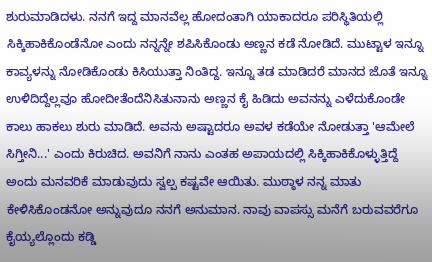ಶುರುಮಾಡಿದಳು. ನನಗೆ ಇದ್ದ ಮಾನವೆಲ್ಲ ಹೋದಂತಾಗಿ ಯಾಕಾದರೂ ಪರಿಸ್ಥಿತಿಯಲ್ಲಿ ಸಿಕ್ಕಿಹಾಕಿಕೊಂಡೆನೋ ಎಂದು ನನ್ನನ್ನೇ ಶಪಿಸಿಕೊಂಡು ಅಣ್ಣನ ಕಡೆ ನೋಡಿದೆ. ಮುಟ್ಟಾಳ ಇನ್ನೂ ಕಾವ್ಯಳನ್ನು ನೋಡಿಕೊಂಡು ಕಿಸಿಯುತ್ತಾ ನಿಂತಿದ್ದ. ಇನ್ನೂ ತಡ ಮಾಡಿದರೆ ಮಾನದ ಜೊತೆ ಇನ್ನೂ ಉಳಿದಿದ್ದೆಲ್ಲವೂ ಹೋದೀತೆಂದೆನಿಸಿತುನಾನು ಅಣ್ಣನ ಕೈ ಹಿಡಿದು ಅವನನ್ನು ಎಳೆದುಕೊಂಡೇ ಕಾಲು ಹಾಕಲು ಶುರು ಮಾಡಿದೆ. ಅವನು ಅಷ್ಟಾದರೂ ಅವಳ ಕಡೆಯೇ ನೋಡುತ್ತಾ 'ಆಮೇಲೆ ಸಿಗ್ತೀನಿ...' ಎಂದು ಕಿರುಚಿದ. ಅವನಿಗೆ ನಾನು ಎಂತಹ ಅಪಾಯದಲ್ಲಿ ಸಿಕ್ಕಿಹಾಕಿಕೊಳ್ಳುತ್ತಿದ್ದೆ ಅಂದು ಮನವರಿಕೆ ಮಾಡುವುದು ಸ್ವಲ್ಪ ಕಷ್ಟವೇ ಆಯಿತು. ಮುಠ್ಠಾಳ ನನ್ನ ಮಾತು ಕೇಳಿಸಿಕೊಂಡನೋ ಅನ್ನುವುದೂ ನನಗೆ ಅನುಮಾನ. ನಾವು ವಾಪಸ್ಸು ಮನೆಗೆ ಬರುವವರೆಗೂ ಕೈಯ್ಯಲ್ಲೊಂದು ಕಡ್ಡಿ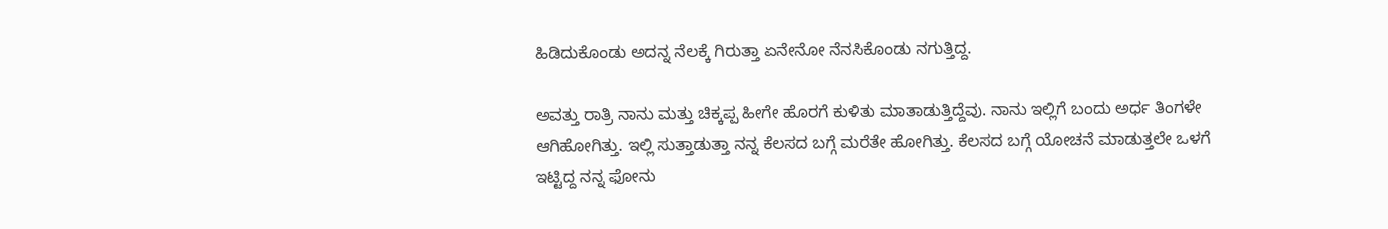ಹಿಡಿದುಕೊಂಡು ಅದನ್ನ ನೆಲಕ್ಕೆ ಗಿರುತ್ತಾ ಏನೇನೋ ನೆನಸಿಕೊಂಡು ನಗುತ್ತಿದ್ದ.

ಅವತ್ತು ರಾತ್ರಿ ನಾನು ಮತ್ತು ಚಿಕ್ಕಪ್ಪ ಹೀಗೇ ಹೊರಗೆ ಕುಳಿತು ಮಾತಾಡುತ್ತಿದ್ದೆವು. ನಾನು ಇಲ್ಲಿಗೆ ಬಂದು ಅರ್ಧ ತಿಂಗಳೇ ಆಗಿಹೋಗಿತ್ತು. ಇಲ್ಲಿ ಸುತ್ತಾಡುತ್ತಾ ನನ್ನ ಕೆಲಸದ ಬಗ್ಗೆ ಮರೆತೇ ಹೋಗಿತ್ತು. ಕೆಲಸದ ಬಗ್ಗೆ ಯೋಚನೆ ಮಾಡುತ್ತಲೇ ಒಳಗೆ ಇಟ್ಟಿದ್ದ ನನ್ನ ಫೋನು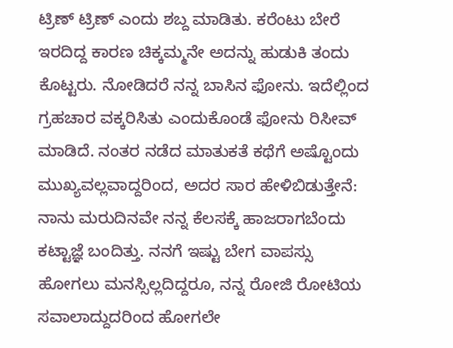ಟ್ರಿಣ್ ಟ್ರಿಣ್ ಎಂದು ಶಬ್ದ ಮಾಡಿತು. ಕರೆಂಟು ಬೇರೆ ಇರದಿದ್ದ ಕಾರಣ ಚಿಕ್ಕಮ್ಮನೇ ಅದನ್ನು ಹುಡುಕಿ ತಂದು ಕೊಟ್ಟರು. ನೋಡಿದರೆ ನನ್ನ ಬಾಸಿನ ಫೋನು. ಇದೆಲ್ಲಿಂದ ಗ್ರಹಚಾರ ವಕ್ಕರಿಸಿತು ಎಂದುಕೊಂಡೆ ಫೋನು ರಿಸೀವ್ ಮಾಡಿದೆ. ನಂತರ ನಡೆದ ಮಾತುಕತೆ ಕಥೆಗೆ ಅಷ್ಟೊಂದು ಮುಖ್ಯವಲ್ಲವಾದ್ದರಿಂದ, ಅದರ ಸಾರ ಹೇಳಿಬಿಡುತ್ತೇನೆ: ನಾನು ಮರುದಿನವೇ ನನ್ನ ಕೆಲಸಕ್ಕೆ ಹಾಜರಾಗಬೆಂದು ಕಟ್ಟಾಜ್ಞೆ ಬಂದಿತ್ತು. ನನಗೆ ಇಷ್ಟು ಬೇಗ ವಾಪಸ್ಸು ಹೋಗಲು ಮನಸ್ಸಿಲ್ಲದಿದ್ದರೂ, ನನ್ನ ರೋಜಿ ರೋಟಿಯ ಸವಾಲಾದ್ದುದರಿಂದ ಹೋಗಲೇ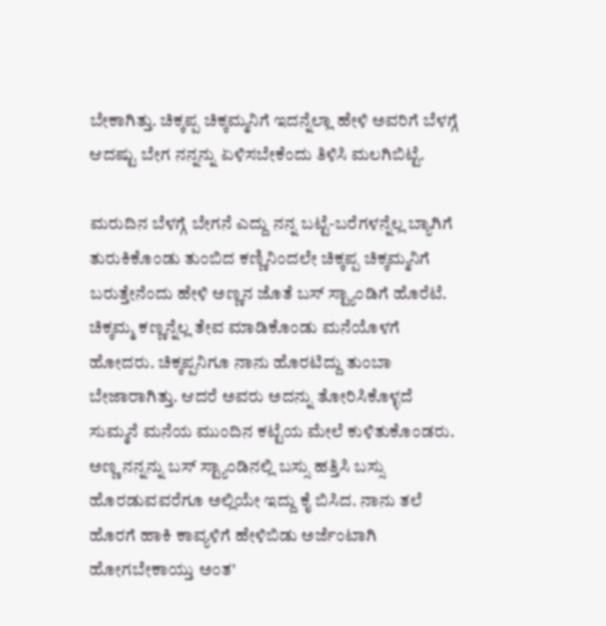ಬೇಕಾಗಿತ್ತು. ಚಿಕ್ಕಪ್ಪ ಚಿಕ್ಕಮ್ಮನಿಗೆ ಇದನ್ನೆಲ್ಲಾ ಹೇಳಿ ಅವರಿಗೆ ಬೆಳಗ್ಗೆ ಆದಷ್ಟು ಬೇಗ ನನ್ನನ್ನು ಏಳಿಸಬೇಕೆಂದು ತಿಳಿಸಿ ಮಲಗಿಬಿಟ್ಟೆ.

ಮರುದಿನ ಬೆಳಗ್ಗೆ ಬೇಗನೆ ಎದ್ದು ನನ್ನ ಬಟ್ಟೆ-ಬರೆಗಳನ್ನೆಲ್ಲ ಬ್ಯಾಗಿಗೆ ತುರುಕಿಕೊಂಡು ತುಂಬಿದ ಕಣ್ಣಿನಿಂದಲೇ ಚಿಕ್ಕಪ್ಪ ಚಿಕ್ಕಮ್ಮನಿಗೆ ಬರುತ್ತೇನೆಂದು ಹೇಳಿ ಅಣ್ಣನ ಜೊತೆ ಬಸ್ ಸ್ಟ್ಯಾಂಡಿಗೆ ಹೊರೆಟೆ. ಚಿಕ್ಕಮ್ಮ ಕಣ್ಣನ್ನೆಲ್ಲ ತೇವ ಮಾಡಿಕೊಂಡು ಮನೆಯೊಳಗೆ ಹೋದರು. ಚಿಕ್ಕಪ್ಪನಿಗೂ ನಾನು ಹೊರಟಿದ್ದು ತುಂಬಾ ಬೇಜಾರಾಗಿತ್ತು. ಆದರೆ ಅವರು ಅದನ್ನು ತೋರಿಸಿಕೊಳ್ಳದೆ ಸುಮ್ಮನೆ ಮನೆಯ ಮುಂದಿನ ಕಟ್ಟೆಯ ಮೇಲೆ ಕುಳಿತುಕೊಂಡರು. ಅಣ್ಣ ನನ್ನನ್ನು ಬಸ್ ಸ್ಟ್ಯಾಂಡಿನಲ್ಲಿ ಬಸ್ಸು ಹತ್ತಿಸಿ ಬಸ್ಸು ಹೊರಡುವವರೆಗೂ ಅಲ್ಲಿಯೇ ಇದ್ದು ಕೈ ಬಿಸಿದ. ನಾನು ತಲೆ ಹೊರಗೆ ಹಾಕಿ ಕಾವ್ಯಳಿಗೆ ಹೇಳಿಬಿಡು ಅರ್ಜೆಂಟಾಗಿ ಹೋಗಬೇಕಾಯ್ತು ಅಂತ'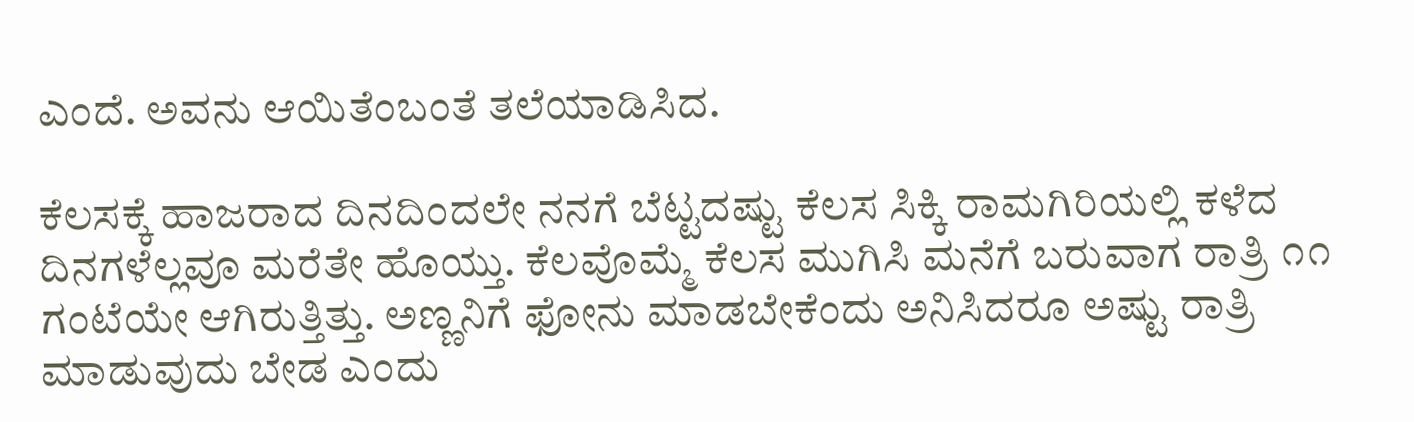ಎಂದೆ. ಅವನು ಆಯಿತೆಂಬಂತೆ ತಲೆಯಾಡಿಸಿದ.

ಕೆಲಸಕ್ಕೆ ಹಾಜರಾದ ದಿನದಿಂದಲೇ ನನಗೆ ಬೆಟ್ಟದಷ್ಟು ಕೆಲಸ ಸಿಕ್ಕಿ ರಾಮಗಿರಿಯಲ್ಲಿ ಕಳೆದ ದಿನಗಳೆಲ್ಲವೂ ಮರೆತೇ ಹೊಯ್ತು. ಕೆಲವೊಮ್ಮೆ ಕೆಲಸ ಮುಗಿಸಿ ಮನೆಗೆ ಬರುವಾಗ ರಾತ್ರಿ ೧೧ ಗಂಟೆಯೇ ಆಗಿರುತ್ತಿತ್ತು. ಅಣ್ಣನಿಗೆ ಫೋನು ಮಾಡಬೇಕೆಂದು ಅನಿಸಿದರೂ ಅಷ್ಟು ರಾತ್ರಿ ಮಾಡುವುದು ಬೇಡ ಎಂದು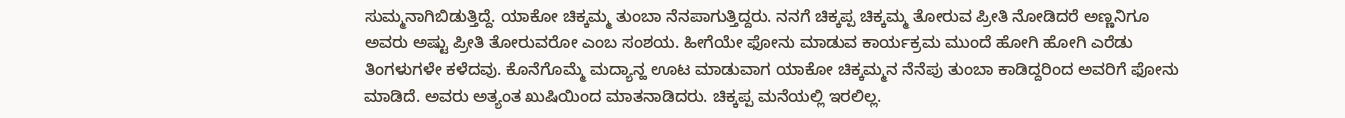ಸುಮ್ಮನಾಗಿಬಿಡುತ್ತಿದ್ದೆ. ಯಾಕೋ ಚಿಕ್ಕಮ್ಮ ತುಂಬಾ ನೆನಪಾಗುತ್ತಿದ್ದರು. ನನಗೆ ಚಿಕ್ಕಪ್ಪ ಚಿಕ್ಕಮ್ಮ ತೋರುವ ಪ್ರೀತಿ ನೋಡಿದರೆ ಅಣ್ಣನಿಗೂ ಅವರು ಅಷ್ಟು ಪ್ರೀತಿ ತೋರುವರೋ ಎಂಬ ಸಂಶಯ. ಹೀಗೆಯೇ ಫೋನು ಮಾಡುವ ಕಾರ್ಯಕ್ರಮ ಮುಂದೆ ಹೋಗಿ ಹೋಗಿ ಎರೆಡು ತಿಂಗಳುಗಳೇ ಕಳೆದವು. ಕೊನೆಗೊಮ್ಮೆ ಮದ್ಯಾನ್ಹ ಊಟ ಮಾಡುವಾಗ ಯಾಕೋ ಚಿಕ್ಕಮ್ಮನ ನೆನೆಪು ತುಂಬಾ ಕಾಡಿದ್ದರಿಂದ ಅವರಿಗೆ ಫೋನು ಮಾಡಿದೆ. ಅವರು ಅತ್ಯಂತ ಖುಷಿಯಿಂದ ಮಾತನಾಡಿದರು. ಚಿಕ್ಕಪ್ಪ ಮನೆಯಲ್ಲಿ ಇರಲಿಲ್ಲ.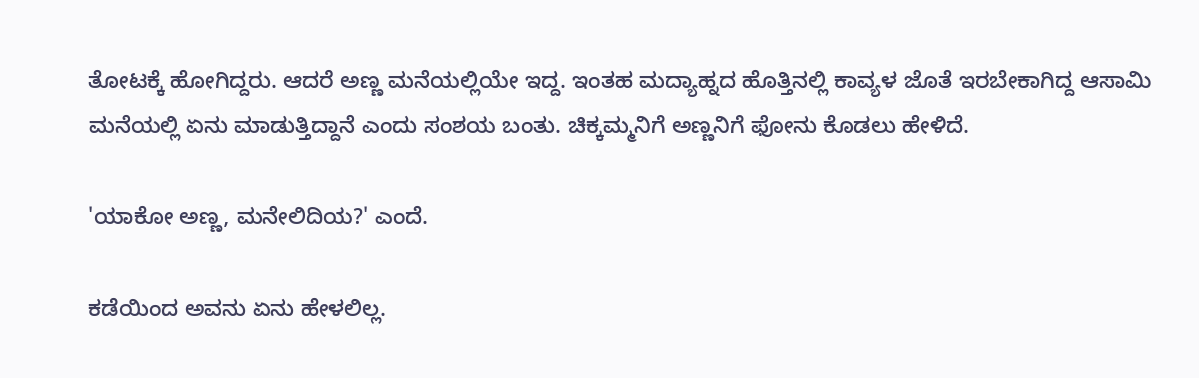ತೋಟಕ್ಕೆ ಹೋಗಿದ್ದರು. ಆದರೆ ಅಣ್ಣ ಮನೆಯಲ್ಲಿಯೇ ಇದ್ದ. ಇಂತಹ ಮದ್ಯಾಹ್ನದ ಹೊತ್ತಿನಲ್ಲಿ ಕಾವ್ಯಳ ಜೊತೆ ಇರಬೇಕಾಗಿದ್ದ ಆಸಾಮಿ ಮನೆಯಲ್ಲಿ ಏನು ಮಾಡುತ್ತಿದ್ದಾನೆ ಎಂದು ಸಂಶಯ ಬಂತು. ಚಿಕ್ಕಮ್ಮನಿಗೆ ಅಣ್ಣನಿಗೆ ಫೋನು ಕೊಡಲು ಹೇಳಿದೆ.

'ಯಾಕೋ ಅಣ್ಣ, ಮನೇಲಿದಿಯ?' ಎಂದೆ.

ಕಡೆಯಿಂದ ಅವನು ಏನು ಹೇಳಲಿಲ್ಲ.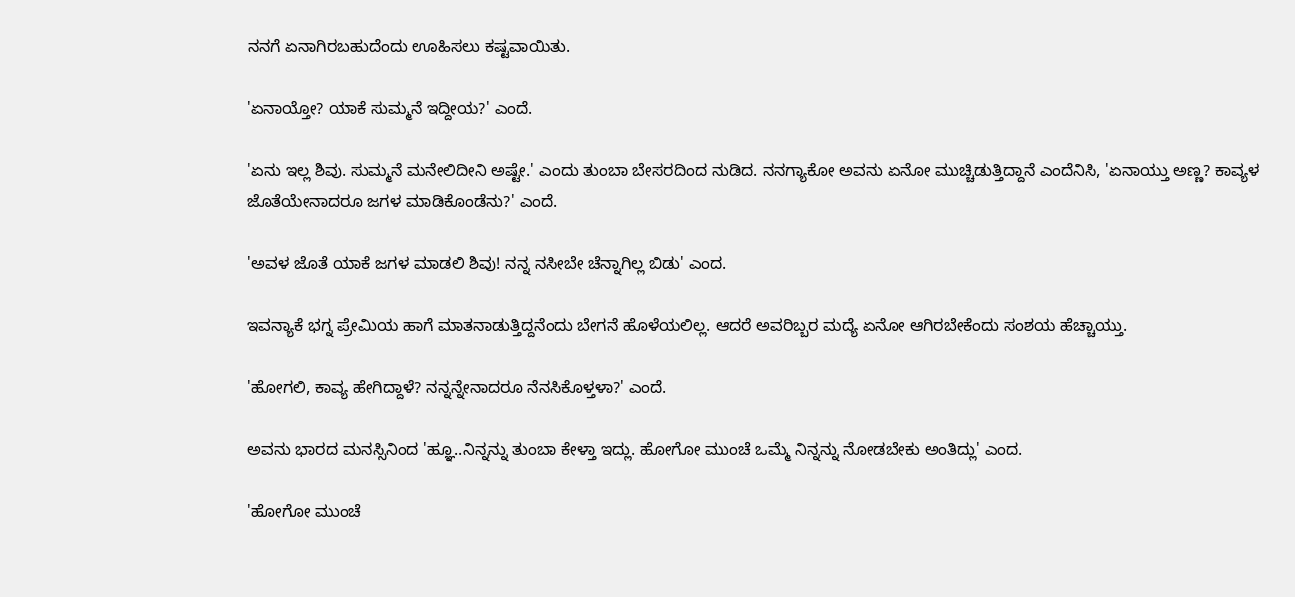ನನಗೆ ಏನಾಗಿರಬಹುದೆಂದು ಊಹಿಸಲು ಕಷ್ಟವಾಯಿತು.

'ಏನಾಯ್ತೋ? ಯಾಕೆ ಸುಮ್ಮನೆ ಇದ್ದೀಯ?' ಎಂದೆ.

'ಏನು ಇಲ್ಲ ಶಿವು. ಸುಮ್ಮನೆ ಮನೇಲಿದೀನಿ ಅಷ್ಟೇ.' ಎಂದು ತುಂಬಾ ಬೇಸರದಿಂದ ನುಡಿದ. ನನಗ್ಯಾಕೋ ಅವನು ಏನೋ ಮುಚ್ಚಿಡುತ್ತಿದ್ದಾನೆ ಎಂದೆನಿಸಿ, 'ಏನಾಯ್ತು ಅಣ್ಣ? ಕಾವ್ಯಳ  ಜೊತೆಯೇನಾದರೂ ಜಗಳ ಮಾಡಿಕೊಂಡೆನು?' ಎಂದೆ.

'ಅವಳ ಜೊತೆ ಯಾಕೆ ಜಗಳ ಮಾಡಲಿ ಶಿವು! ನನ್ನ ನಸೀಬೇ ಚೆನ್ನಾಗಿಲ್ಲ ಬಿಡು' ಎಂದ.

ಇವನ್ಯಾಕೆ ಭಗ್ನ ಪ್ರೇಮಿಯ ಹಾಗೆ ಮಾತನಾಡುತ್ತಿದ್ದನೆಂದು ಬೇಗನೆ ಹೊಳೆಯಲಿಲ್ಲ. ಆದರೆ ಅವರಿಬ್ಬರ ಮದ್ಯೆ ಏನೋ ಆಗಿರಬೇಕೆಂದು ಸಂಶಯ ಹೆಚ್ಚಾಯ್ತು.

'ಹೋಗಲಿ, ಕಾವ್ಯ ಹೇಗಿದ್ದಾಳೆ? ನನ್ನನ್ನೇನಾದರೂ ನೆನಸಿಕೊಳ್ತಳಾ?' ಎಂದೆ.

ಅವನು ಭಾರದ ಮನಸ್ಸಿನಿಂದ 'ಹ್ಞೂ..ನಿನ್ನನ್ನು ತುಂಬಾ ಕೇಳ್ತಾ ಇದ್ಲು. ಹೋಗೋ ಮುಂಚೆ ಒಮ್ಮೆ ನಿನ್ನನ್ನು ನೋಡಬೇಕು ಅಂತಿದ್ಲು' ಎಂದ.

'ಹೋಗೋ ಮುಂಚೆ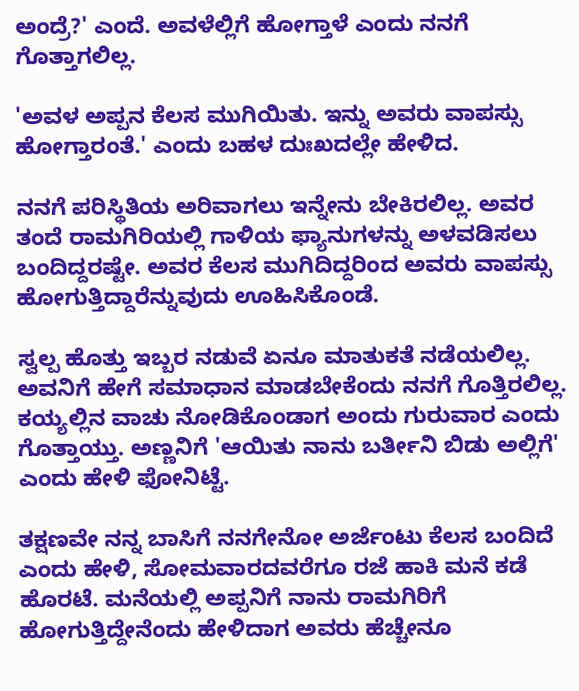ಅಂದ್ರೆ?' ಎಂದೆ. ಅವಳೆಲ್ಲಿಗೆ ಹೋಗ್ತಾಳೆ ಎಂದು ನನಗೆ ಗೊತ್ತಾಗಲಿಲ್ಲ.

'ಅವಳ ಅಪ್ಪನ ಕೆಲಸ ಮುಗಿಯಿತು. ಇನ್ನು ಅವರು ವಾಪಸ್ಸು ಹೋಗ್ತಾರಂತೆ.' ಎಂದು ಬಹಳ ದುಃಖದಲ್ಲೇ ಹೇಳಿದ.

ನನಗೆ ಪರಿಸ್ಥಿತಿಯ ಅರಿವಾಗಲು ಇನ್ನೇನು ಬೇಕಿರಲಿಲ್ಲ. ಅವರ ತಂದೆ ರಾಮಗಿರಿಯಲ್ಲಿ ಗಾಳಿಯ ಫ್ಯಾನುಗಳನ್ನು ಅಳವಡಿಸಲು ಬಂದಿದ್ದರಷ್ಟೇ. ಅವರ ಕೆಲಸ ಮುಗಿದಿದ್ದರಿಂದ ಅವರು ವಾಪಸ್ಸು ಹೋಗುತ್ತಿದ್ದಾರೆನ್ನುವುದು ಊಹಿಸಿಕೊಂಡೆ.

ಸ್ವಲ್ಪ ಹೊತ್ತು ಇಬ್ಬರ ನಡುವೆ ಏನೂ ಮಾತುಕತೆ ನಡೆಯಲಿಲ್ಲ. ಅವನಿಗೆ ಹೇಗೆ ಸಮಾಧಾನ ಮಾಡಬೇಕೆಂದು ನನಗೆ ಗೊತ್ತಿರಲಿಲ್ಲ. ಕಯ್ಯಲ್ಲಿನ ವಾಚು ನೋಡಿಕೊಂಡಾಗ ಅಂದು ಗುರುವಾರ ಎಂದು ಗೊತ್ತಾಯ್ತು. ಅಣ್ಣನಿಗೆ 'ಆಯಿತು ನಾನು ಬರ್ತೀನಿ ಬಿಡು ಅಲ್ಲಿಗೆ' ಎಂದು ಹೇಳಿ ಫೋನಿಟ್ಟೆ.

ತಕ್ಷಣವೇ ನನ್ನ ಬಾಸಿಗೆ ನನಗೇನೋ ಅರ್ಜೆಂಟು ಕೆಲಸ ಬಂದಿದೆ ಎಂದು ಹೇಳಿ, ಸೋಮವಾರದವರೆಗೂ ರಜೆ ಹಾಕಿ ಮನೆ ಕಡೆ ಹೊರಟೆ. ಮನೆಯಲ್ಲಿ ಅಪ್ಪನಿಗೆ ನಾನು ರಾಮಗಿರಿಗೆ ಹೋಗುತ್ತಿದ್ದೇನೆಂದು ಹೇಳಿದಾಗ ಅವರು ಹೆಚ್ಚೇನೂ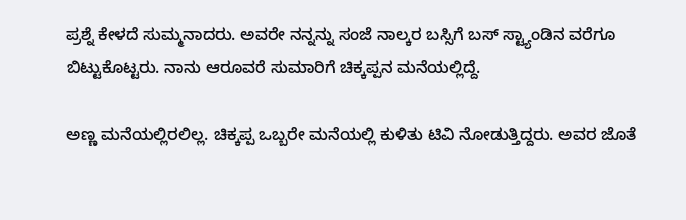ಪ್ರಶ್ನೆ ಕೇಳದೆ ಸುಮ್ಮನಾದರು. ಅವರೇ ನನ್ನನ್ನು ಸಂಜೆ ನಾಲ್ಕರ ಬಸ್ಸಿಗೆ ಬಸ್ ಸ್ಟ್ಯಾಂಡಿನ ವರೆಗೂ ಬಿಟ್ಟುಕೊಟ್ಟರು. ನಾನು ಆರೂವರೆ ಸುಮಾರಿಗೆ ಚಿಕ್ಕಪ್ಪನ ಮನೆಯಲ್ಲಿದ್ದೆ.

ಅಣ್ಣ ಮನೆಯಲ್ಲಿರಲಿಲ್ಲ. ಚಿಕ್ಕಪ್ಪ ಒಬ್ಬರೇ ಮನೆಯಲ್ಲಿ ಕುಳಿತು ಟಿವಿ ನೋಡುತ್ತಿದ್ದರು. ಅವರ ಜೊತೆ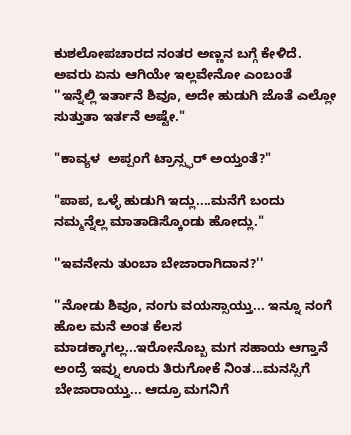ಕುಶಲೋಪಚಾರದ ನಂತರ ಅಣ್ಣನ ಬಗ್ಗೆ ಕೇಳಿದೆ. ಅವರು ಏನು ಆಗಿಯೇ ಇಲ್ಲವೇನೋ ಎಂಬಂತೆ ''ಇನ್ನೆಲ್ಲಿ ಇರ್ತಾನೆ ಶಿವೂ, ಅದೇ ಹುಡುಗಿ ಜೊತೆ ಎಲ್ಲೋ ಸುತ್ತುತಾ ಇರ್ತನೆ ಅಷ್ಟೇ."

"ಕಾವ್ಯಳ  ಅಪ್ಪಂಗೆ ಟ್ರಾನ್ಸ್ಫರ್ ಅಯ್ತಂತೆ?"

"ಪಾಪ, ಒಳ್ಳೆ ಹುಡುಗಿ ಇದ್ಲು....ಮನೆಗೆ ಬಂದು ನಮ್ಮನ್ನೆಲ್ಲ ಮಾತಾಡಿಸ್ಕೊಂಡು ಹೋದ್ಲು."

''ಇವನೇನು ತುಂಬಾ ಬೇಜಾರಾಗಿದಾನ?''

''ನೋಡು ಶಿವೂ, ನಂಗು ವಯಸ್ಸಾಯ್ತು... ಇನ್ನೂ ನಂಗೆ ಹೊಲ ಮನೆ ಅಂತ ಕೆಲಸ ಮಾಡಕ್ಕಾಗಲ್ಲ...ಇರೋನೊಬ್ಬ ಮಗ ಸಹಾಯ ಆಗ್ತಾನೆ ಅಂದ್ರೆ ಇವ್ನು ಊರು ತಿರುಗೋಕೆ ನಿಂತ...ಮನಸ್ಸಿಗೆ ಬೇಜಾರಾಯ್ತು... ಆದ್ರೂ ಮಗನಿಗೆ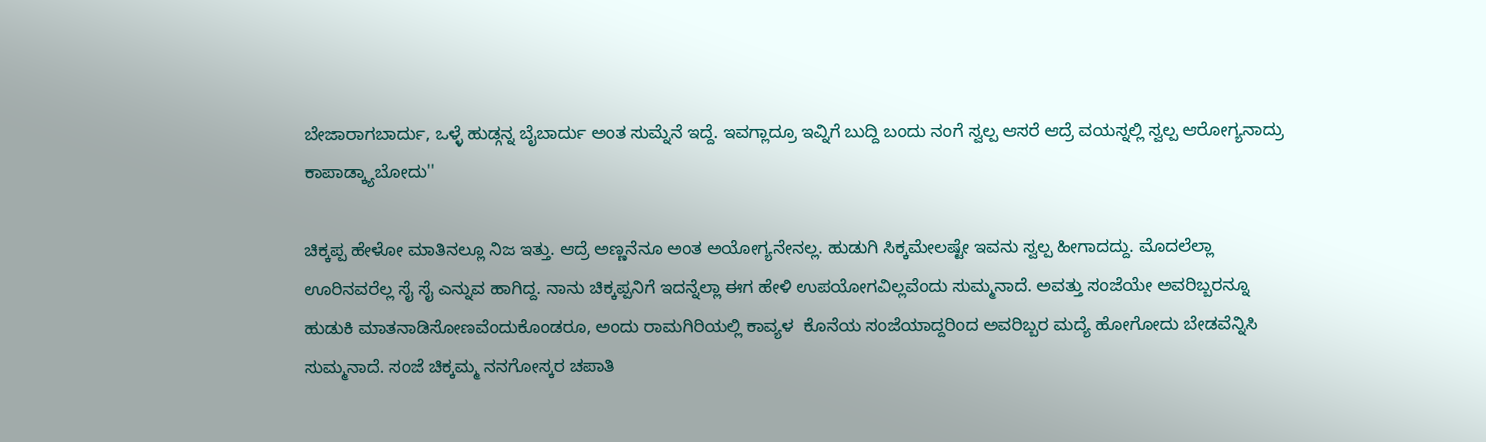ಬೇಜಾರಾಗಬಾರ್ದು, ಒಳ್ಳೆ ಹುಡ್ಗನ್ನ ಬೈಬಾರ್ದು ಅಂತ ಸುಮ್ನೆನೆ ಇದ್ದೆ. ಇವಗ್ಲಾದ್ರೂ ಇವ್ನಿಗೆ ಬುದ್ದಿ ಬಂದು ನಂಗೆ ಸ್ವಲ್ಪ ಆಸರೆ ಆದ್ರೆ ವಯಸ್ನಲ್ಲಿ ಸ್ವಲ್ಪ ಆರೋಗ್ಯನಾದ್ರು ಕಾಪಾಡ್ಕ್ಯಾಬೋದು''

ಚಿಕ್ಕಪ್ಪ ಹೇಳೋ ಮಾತಿನಲ್ಲೂ ನಿಜ ಇತ್ತು. ಆದ್ರೆ ಅಣ್ಣನೆನೂ ಅಂತ ಅಯೋಗ್ಯನೇನಲ್ಲ. ಹುಡುಗಿ ಸಿಕ್ಕಮೇಲಷ್ಟೇ ಇವನು ಸ್ವಲ್ಪ ಹೀಗಾದದ್ದು. ಮೊದಲೆಲ್ಲಾ ಊರಿನವರೆಲ್ಲ ಸೈ ಸೈ ಎನ್ನುವ ಹಾಗಿದ್ದ. ನಾನು ಚಿಕ್ಕಪ್ಪನಿಗೆ ಇದನ್ನೆಲ್ಲಾ ಈಗ ಹೇಳಿ ಉಪಯೋಗವಿಲ್ಲವೆಂದು ಸುಮ್ಮನಾದೆ. ಅವತ್ತು ಸಂಜೆಯೇ ಅವರಿಬ್ಬರನ್ನೂ ಹುಡುಕಿ ಮಾತನಾಡಿಸೋಣವೆಂದುಕೊಂಡರೂ, ಅಂದು ರಾಮಗಿರಿಯಲ್ಲಿ ಕಾವ್ಯಳ  ಕೊನೆಯ ಸಂಜೆಯಾದ್ದರಿಂದ ಅವರಿಬ್ಬರ ಮದ್ಯೆ ಹೋಗೋದು ಬೇಡವೆನ್ನಿಸಿ ಸುಮ್ಮನಾದೆ. ಸಂಜೆ ಚಿಕ್ಕಮ್ಮ ನನಗೋಸ್ಕರ ಚಪಾತಿ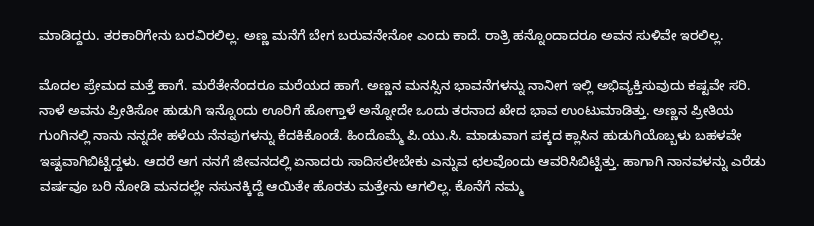ಮಾಡಿದ್ದರು. ತರಕಾರಿಗೇನು ಬರವಿರಲಿಲ್ಲ. ಅಣ್ಣ ಮನೆಗೆ ಬೇಗ ಬರುವನೇನೋ ಎಂದು ಕಾದೆ. ರಾತ್ರಿ ಹನ್ನೊಂದಾದರೂ ಅವನ ಸುಳಿವೇ ಇರಲಿಲ್ಲ.

ಮೊದಲ ಪ್ರೇಮದ ಮತ್ತೆ ಹಾಗೆ. ಮರೆತೇನೆಂದರೂ ಮರೆಯದ ಹಾಗೆ. ಅಣ್ಣನ ಮನಸ್ಸಿನ ಭಾವನೆಗಳನ್ನು ನಾನೀಗ ಇಲ್ಲಿ ಅಭಿವ್ಯಕ್ತಿಸುವುದು ಕಷ್ಟವೇ ಸರಿ. ನಾಳೆ ಅವನು ಪ್ರೀತಿಸೋ ಹುಡುಗಿ ಇನ್ನೊಂದು ಊರಿಗೆ ಹೋಗ್ತಾಳೆ ಅನ್ನೋದೇ ಒಂದು ತರನಾದ ಖೇದ ಭಾವ ಉಂಟುಮಾಡಿತ್ತು. ಅಣ್ಣನ ಪ್ರೀತಿಯ ಗುಂಗಿನಲ್ಲಿ ನಾನು ನನ್ನದೇ ಹಳೆಯ ನೆನಪುಗಳನ್ನು ಕೆದಕಿಕೊಂಡೆ. ಹಿಂದೊಮ್ಮೆ ಪಿ.ಯು.ಸಿ. ಮಾಡುವಾಗ ಪಕ್ಕದ ಕ್ಲಾಸಿನ ಹುಡುಗಿಯೊಬ್ಬಳು ಬಹಳವೇ ಇಷ್ಟವಾಗಿಬಿಟ್ಟಿದ್ದಳು. ಆದರೆ ಆಗ ನನಗೆ ಜೀವನದಲ್ಲಿ ಏನಾದರು ಸಾದಿಸಲೇಬೇಕು ಎನ್ನುವ ಛಲವೊಂದು ಆವರಿಸಿಬಿಟ್ಟಿತ್ತು. ಹಾಗಾಗಿ ನಾನವಳನ್ನು ಎರೆಡು ವರ್ಷವೂ ಬರಿ ನೋಡಿ ಮನದಲ್ಲೇ ನಸುನಕ್ಕಿದ್ದೆ ಆಯಿತೇ ಹೊರತು ಮತ್ತೇನು ಆಗಲಿಲ್ಲ. ಕೊನೆಗೆ ನಮ್ಮ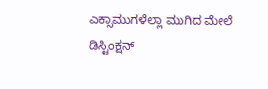ಎಕ್ಸಾಮುಗಳೆಲ್ಲಾ ಮುಗಿದ ಮೇಲೆ ಡಿಸ್ಟಿಂಕ್ಷನ್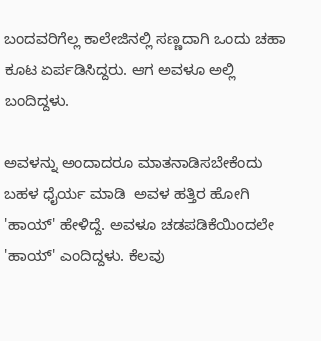ಬಂದವರಿಗೆಲ್ಲ ಕಾಲೇಜಿನಲ್ಲಿ ಸಣ್ಣದಾಗಿ ಒಂದು ಚಹಾ ಕೂಟ ಏರ್ಪಡಿಸಿದ್ದರು. ಆಗ ಅವಳೂ ಅಲ್ಲಿ ಬಂದಿದ್ದಳು.

ಅವಳನ್ನು ಅಂದಾದರೂ ಮಾತನಾಡಿಸಬೇಕೆಂದು ಬಹಳ ಧೈರ್ಯ ಮಾಡಿ  ಅವಳ ಹತ್ತಿರ ಹೋಗಿ 'ಹಾಯ್' ಹೇಳಿದ್ದೆ. ಅವಳೂ ಚಡಪಡಿಕೆಯಿಂದಲೇ 'ಹಾಯ್' ಎಂದಿದ್ದಳು. ಕೆಲವು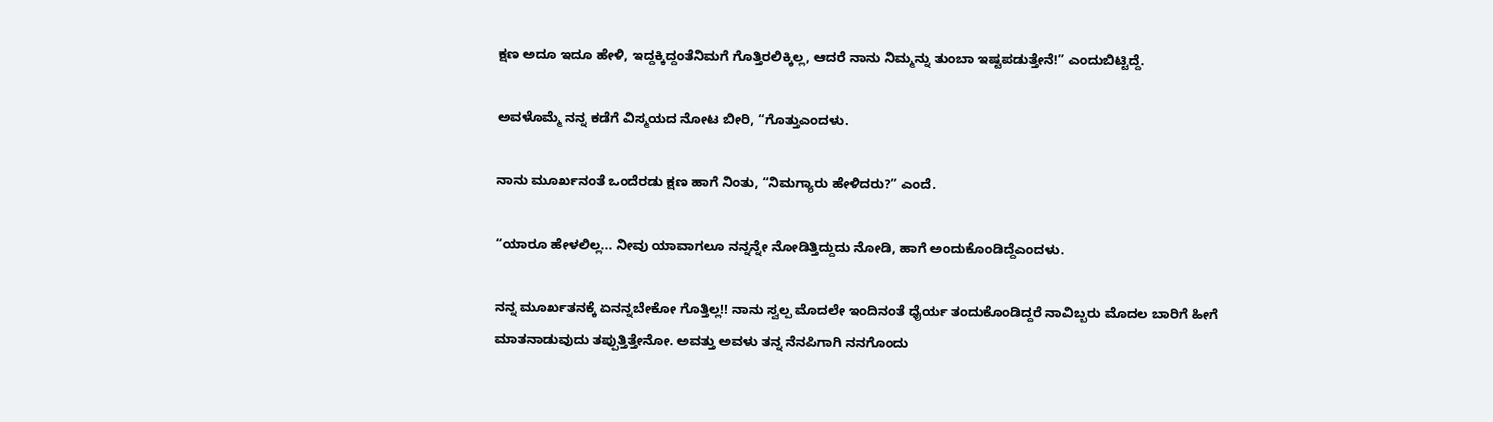ಕ್ಷಣ ಅದೂ ಇದೂ ಹೇಳಿ, ಇದ್ದಕ್ಕಿದ್ದಂತೆನಿಮಗೆ ಗೊತ್ತಿರಲಿಕ್ಕಿಲ್ಲ, ಆದರೆ ನಾನು ನಿಮ್ಮನ್ನು ತುಂಬಾ ಇಷ್ಟಪಡುತ್ತೇನೆ!” ಎಂದುಬಿಟ್ಟಿದ್ದೆ.

ಅವಳೊಮ್ಮೆ ನನ್ನ ಕಡೆಗೆ ವಿಸ್ಮಯದ ನೋಟ ಬೀರಿ, “ಗೊತ್ತುಎಂದಳು.

ನಾನು ಮೂರ್ಖನಂತೆ ಒಂದೆರಡು ಕ್ಷಣ ಹಾಗೆ ನಿಂತು, “ನಿಮಗ್ಯಾರು ಹೇಳಿದರು?” ಎಂದೆ.

“ಯಾರೂ ಹೇಳಲಿಲ್ಲ... ನೀವು ಯಾವಾಗಲೂ ನನ್ನನ್ನೇ ನೋಡಿತ್ತಿದ್ದುದು ನೋಡಿ, ಹಾಗೆ ಅಂದುಕೊಂಡಿದ್ದೆಎಂದಳು.

ನನ್ನ ಮೂರ್ಖತನಕ್ಕೆ ಏನನ್ನಬೇಕೋ ಗೊತ್ತಿಲ್ಲ!! ನಾನು ಸ್ವಲ್ಪ ಮೊದಲೇ ಇಂದಿನಂತೆ ಧೈರ್ಯ ತಂದುಕೊಂಡಿದ್ದರೆ ನಾವಿಬ್ಬರು ಮೊದಲ ಬಾರಿಗೆ ಹೀಗೆ ಮಾತನಾಡುವುದು ತಪ್ಪುತ್ತಿತ್ತೇನೋ. ಅವತ್ತು ಅವಳು ತನ್ನ ನೆನಪಿಗಾಗಿ ನನಗೊಂದು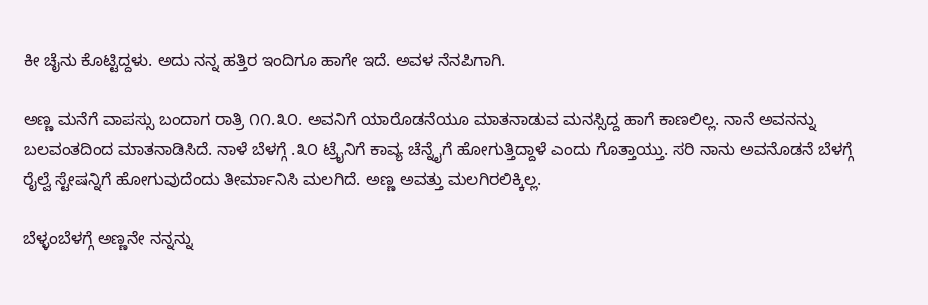ಕೀ ಚೈನು ಕೊಟ್ಟಿದ್ದಳು. ಅದು ನನ್ನ ಹತ್ತಿರ ಇಂದಿಗೂ ಹಾಗೇ ಇದೆ. ಅವಳ ನೆನಪಿಗಾಗಿ.

ಅಣ್ಣ ಮನೆಗೆ ವಾಪಸ್ಸು ಬಂದಾಗ ರಾತ್ರಿ ೧೧.೩೦. ಅವನಿಗೆ ಯಾರೊಡನೆಯೂ ಮಾತನಾಡುವ ಮನಸ್ಸಿದ್ದ ಹಾಗೆ ಕಾಣಲಿಲ್ಲ. ನಾನೆ ಅವನನ್ನು ಬಲವಂತದಿಂದ ಮಾತನಾಡಿಸಿದೆ. ನಾಳೆ ಬೆಳಗ್ಗೆ .೩೦ ಟ್ರೈನಿಗೆ ಕಾವ್ಯ ಚೆನ್ನೈಗೆ ಹೋಗುತ್ತಿದ್ದಾಳೆ ಎಂದು ಗೊತ್ತಾಯ್ತು. ಸರಿ ನಾನು ಅವನೊಡನೆ ಬೆಳಗ್ಗೆ ರೈಲ್ವೆ ಸ್ಟೇಷನ್ನಿಗೆ ಹೋಗುವುದೆಂದು ತೀರ್ಮಾನಿಸಿ ಮಲಗಿದೆ. ಅಣ್ಣ ಅವತ್ತು ಮಲಗಿರಲಿಕ್ಕಿಲ್ಲ.

ಬೆಳ್ಳಂಬೆಳಗ್ಗೆ ಅಣ್ಣನೇ ನನ್ನನ್ನು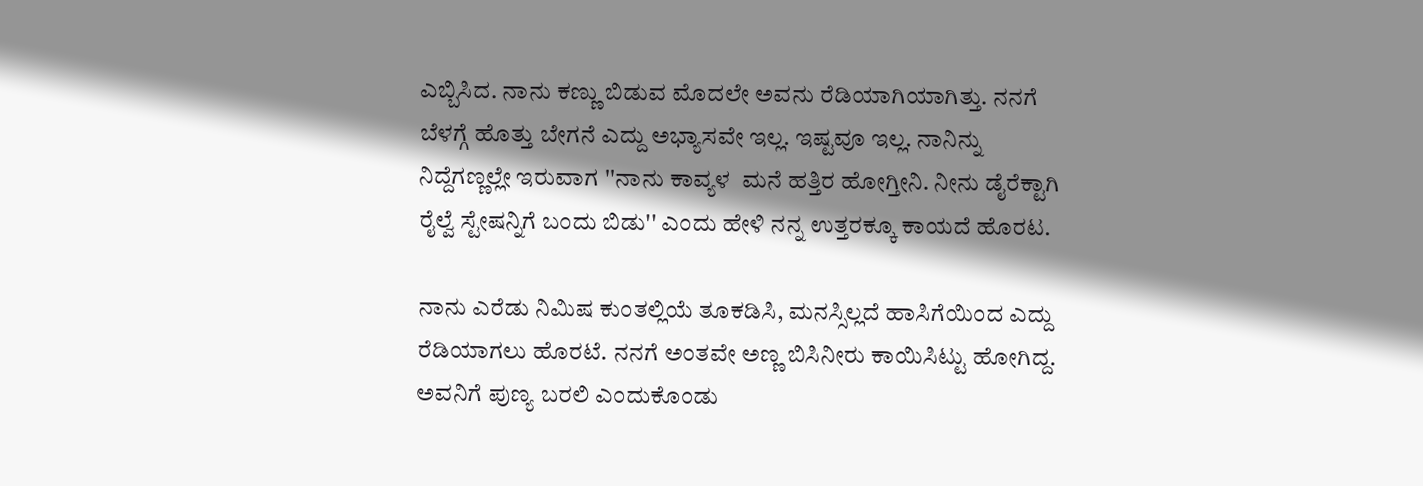ಎಬ್ಬಿಸಿದ. ನಾನು ಕಣ್ಣು ಬಿಡುವ ಮೊದಲೇ ಅವನು ರೆಡಿಯಾಗಿಯಾಗಿತ್ತು. ನನಗೆ ಬೆಳಗ್ಗೆ ಹೊತ್ತು ಬೇಗನೆ ಎದ್ದು ಅಭ್ಯಾಸವೇ ಇಲ್ಲ. ಇಷ್ಟವೂ ಇಲ್ಲ. ನಾನಿನ್ನು ನಿದ್ದೆಗಣ್ಣಲ್ಲೇ ಇರುವಾಗ ''ನಾನು ಕಾವ್ಯಳ  ಮನೆ ಹತ್ತಿರ ಹೋಗ್ತೀನಿ. ನೀನು ಡೈರೆಕ್ಟಾಗಿ ರೈಲ್ವೆ ಸ್ಟೇಷನ್ನಿಗೆ ಬಂದು ಬಿಡು'' ಎಂದು ಹೇಳಿ ನನ್ನ ಉತ್ತರಕ್ಕೂ ಕಾಯದೆ ಹೊರಟ.

ನಾನು ಎರೆಡು ನಿಮಿಷ ಕುಂತಲ್ಲಿಯೆ ತೂಕಡಿಸಿ, ಮನಸ್ಸಿಲ್ಲದೆ ಹಾಸಿಗೆಯಿಂದ ಎದ್ದು ರೆಡಿಯಾಗಲು ಹೊರಟೆ. ನನಗೆ ಅಂತವೇ ಅಣ್ಣ ಬಿಸಿನೀರು ಕಾಯಿಸಿಟ್ಟು ಹೋಗಿದ್ದ. ಅವನಿಗೆ ಪುಣ್ಯ ಬರಲಿ ಎಂದುಕೊಂಡು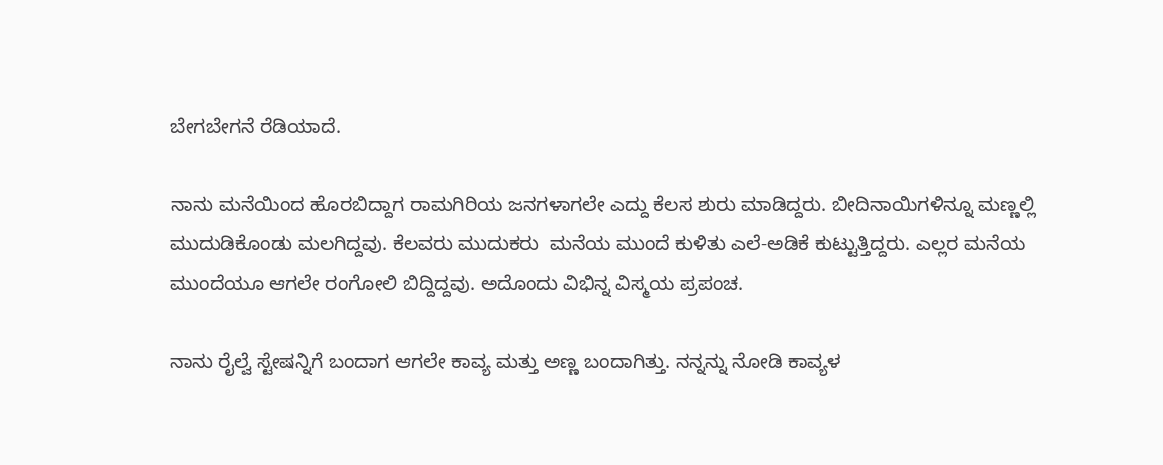ಬೇಗಬೇಗನೆ ರೆಡಿಯಾದೆ.

ನಾನು ಮನೆಯಿಂದ ಹೊರಬಿದ್ದಾಗ ರಾಮಗಿರಿಯ ಜನಗಳಾಗಲೇ ಎದ್ದು ಕೆಲಸ ಶುರು ಮಾಡಿದ್ದರು. ಬೀದಿನಾಯಿಗಳಿನ್ನೂ ಮಣ್ಣಲ್ಲಿ ಮುದುಡಿಕೊಂಡು ಮಲಗಿದ್ದವು. ಕೆಲವರು ಮುದುಕರು  ಮನೆಯ ಮುಂದೆ ಕುಳಿತು ಎಲೆ-ಅಡಿಕೆ ಕುಟ್ಟುತ್ತಿದ್ದರು. ಎಲ್ಲರ ಮನೆಯ ಮುಂದೆಯೂ ಆಗಲೇ ರಂಗೋಲಿ ಬಿದ್ದಿದ್ದವು. ಅದೊಂದು ವಿಭಿನ್ನ ವಿಸ್ಮಯ ಪ್ರಪಂಚ.

ನಾನು ರೈಲ್ವೆ ಸ್ಟೇಷನ್ನಿಗೆ ಬಂದಾಗ ಆಗಲೇ ಕಾವ್ಯ ಮತ್ತು ಅಣ್ಣ ಬಂದಾಗಿತ್ತು. ನನ್ನನ್ನು ನೋಡಿ ಕಾವ್ಯಳ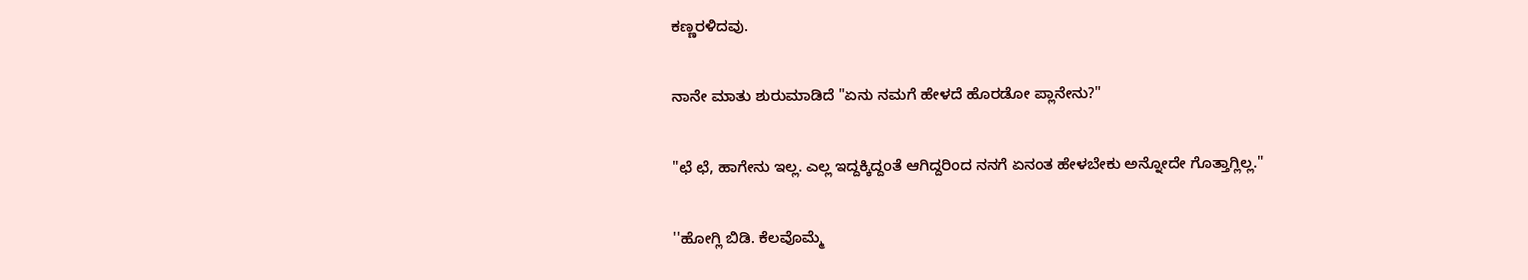ಕಣ್ಣರಳಿದವು.

ನಾನೇ ಮಾತು ಶುರುಮಾಡಿದೆ "ಏನು ನಮಗೆ ಹೇಳದೆ ಹೊರಡೋ ಪ್ಲಾನೇನು?"

"ಛೆ ಛೆ, ಹಾಗೇನು ಇಲ್ಲ. ಎಲ್ಲ ಇದ್ದಕ್ಕಿದ್ದಂತೆ ಆಗಿದ್ದರಿಂದ ನನಗೆ ಏನಂತ ಹೇಳಬೇಕು ಅನ್ನೋದೇ ಗೊತ್ತಾಗ್ಲಿಲ್ಲ."

''ಹೋಗ್ಲಿ ಬಿಡಿ. ಕೆಲವೊಮ್ಮೆ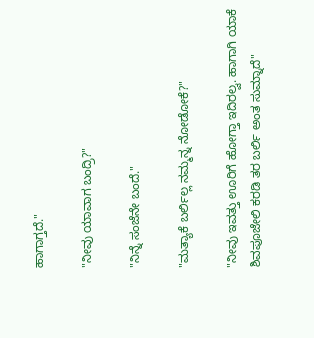ಹಾಗಾಗ್ತದೆ."

"ನೀವು ಯಾವಾಗ ಬಂದ್ರಿ?"

"ನಿನ್ನೆ ಸಂಜೆನೇ ಬಂದೆ."

"ಮತ್ಯಾಕೆ ಬರ್ಲಿಲ್ಲ ನಮ್ಮನ್ನ ನೋಡೋಕೆ?"

"ನೀವು ಇವತ್ತು ಊರಿಗೆ ಹೋಗ್ತಾ ಇದಿರಲ್ವ. ಹಾಗಾಗಿ ಯಾಕೆ ಶಿವಪೂಜೇಲಿ ಕರಡಿ ತರ ಬರ್ಲಿ ಅಂತ ಸುಮ್ನಾದೆ"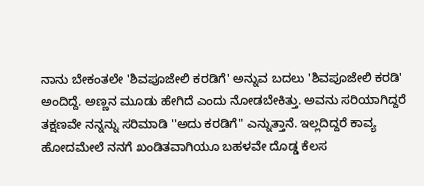ನಾನು ಬೇಕಂತಲೇ 'ಶಿವಪೂಜೇಲಿ ಕರಡಿಗೆ' ಅನ್ನುವ ಬದಲು 'ಶಿವಪೂಜೇಲಿ ಕರಡಿ' ಅಂದಿದ್ದೆ. ಅಣ್ಣನ ಮೂಡು ಹೇಗಿದೆ ಎಂದು ನೋಡಬೇಕಿತ್ತು. ಅವನು ಸರಿಯಾಗಿದ್ದರೆ ತಕ್ಷಣವೇ ನನ್ನನ್ನು ಸರಿಮಾಡಿ ''ಅದು ಕರಡಿಗೆ" ಎನ್ನುತ್ತಾನೆ. ಇಲ್ಲದಿದ್ದರೆ ಕಾವ್ಯ ಹೋದಮೇಲೆ ನನಗೆ ಖಂಡಿತವಾಗಿಯೂ ಬಹಳವೇ ದೊಡ್ಡ ಕೆಲಸ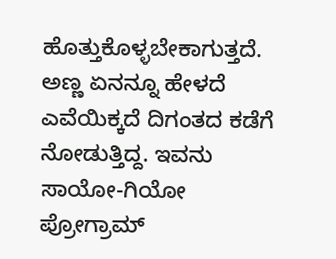ಹೊತ್ತುಕೊಳ್ಳಬೇಕಾಗುತ್ತದೆ. ಅಣ್ಣ ಏನನ್ನೂ ಹೇಳದೆ ಎವೆಯಿಕ್ಕದೆ ದಿಗಂತದ ಕಡೆಗೆ ನೋಡುತ್ತಿದ್ದ. ಇವನು ಸಾಯೋ-ಗಿಯೋ ಪ್ರೋಗ್ರಾಮ್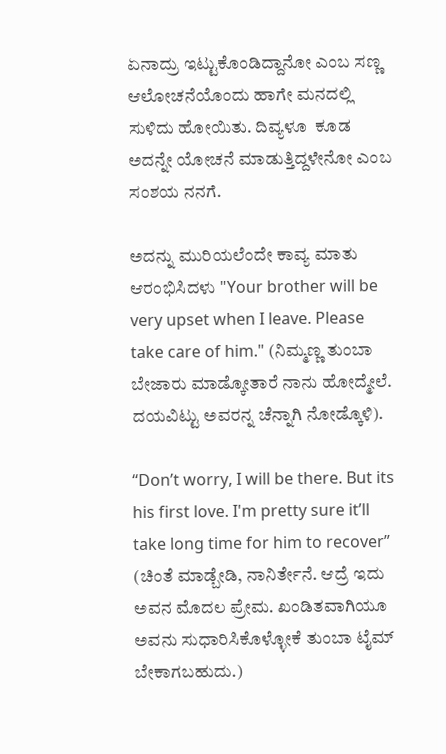ಏನಾದ್ರು ಇಟ್ಟುಕೊಂಡಿದ್ದಾನೋ ಎಂಬ ಸಣ್ಣ ಆಲೋಚನೆಯೊಂದು ಹಾಗೇ ಮನದಲ್ಲಿ ಸುಳಿದು ಹೋಯಿತು. ದಿವ್ಯಳೂ  ಕೂಡ ಅದನ್ನೇ ಯೋಚನೆ ಮಾಡುತ್ತಿದ್ದಳೇನೋ ಎಂಬ ಸಂಶಯ ನನಗೆ.

ಅದನ್ನು ಮುರಿಯಲೆಂದೇ ಕಾವ್ಯ ಮಾತು ಆರಂಭಿಸಿದಳು "Your brother will be very upset when I leave. Please take care of him." (ನಿಮ್ಮಣ್ಣ ತುಂಬಾ ಬೇಜಾರು ಮಾಡ್ಕೋತಾರೆ ನಾನು ಹೋದ್ಮೇಲೆ. ದಯವಿಟ್ಟು ಅವರನ್ನ ಚೆನ್ನಾಗಿ ನೋಡ್ಕೊಳಿ).

“Don’t worry, I will be there. But its his first love. I'm pretty sure it’ll take long time for him to recover” (ಚಿಂತೆ ಮಾಡ್ಬೇಡಿ, ನಾನಿರ್ತೇನೆ. ಆದ್ರೆ ಇದು ಅವನ ಮೊದಲ ಪ್ರೇಮ. ಖಂಡಿತವಾಗಿಯೂ ಅವನು ಸುಧಾರಿಸಿಕೊಳ್ಳೋಕೆ ತುಂಬಾ ಟೈಮ್ ಬೇಕಾಗಬಹುದು.)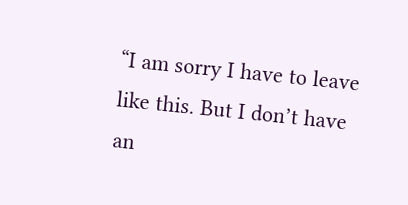“I am sorry I have to leave like this. But I don’t have an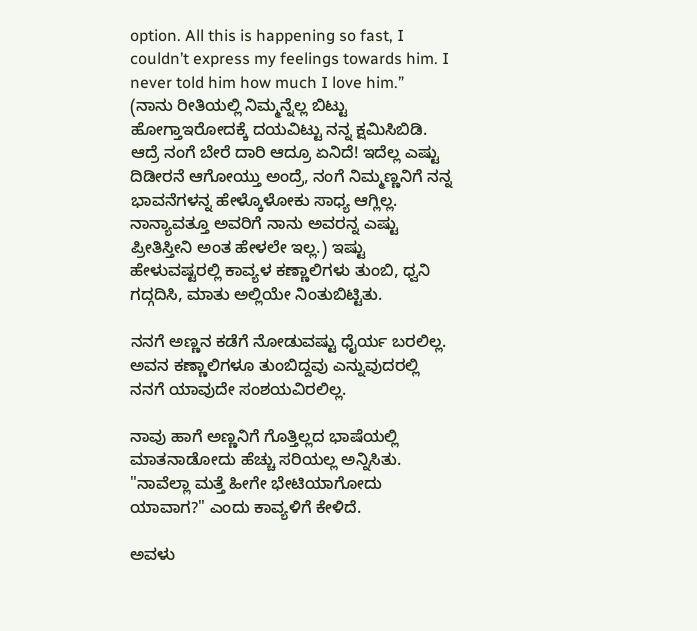option. All this is happening so fast, I couldn’t express my feelings towards him. I never told him how much I love him.” (ನಾನು ರೀತಿಯಲ್ಲಿ ನಿಮ್ಮನ್ನೆಲ್ಲ ಬಿಟ್ಟು ಹೋಗ್ತಾಇರೋದಕ್ಕೆ ದಯವಿಟ್ಟು ನನ್ನ ಕ್ಷಮಿಸಿಬಿಡಿ. ಆದ್ರೆ ನಂಗೆ ಬೇರೆ ದಾರಿ ಆದ್ರೂ ಏನಿದೆ! ಇದೆಲ್ಲ ಎಷ್ಟು ದಿಡೀರನೆ ಆಗೋಯ್ತು ಅಂದ್ರೆ, ನಂಗೆ ನಿಮ್ಮಣ್ಣನಿಗೆ ನನ್ನ ಭಾವನೆಗಳನ್ನ ಹೇಳ್ಕೊಳೋಕು ಸಾಧ್ಯ ಆಗ್ಲಿಲ್ಲ. ನಾನ್ಯಾವತ್ತೂ ಅವರಿಗೆ ನಾನು ಅವರನ್ನ ಎಷ್ಟು ಪ್ರೀತಿಸ್ತೀನಿ ಅಂತ ಹೇಳಲೇ ಇಲ್ಲ.) ಇಷ್ಟು ಹೇಳುವಷ್ಟರಲ್ಲಿ ಕಾವ್ಯಳ ಕಣ್ಣಾಲಿಗಳು ತುಂಬಿ, ಧ್ವನಿ ಗದ್ಗದಿಸಿ, ಮಾತು ಅಲ್ಲಿಯೇ ನಿಂತುಬಿಟ್ಟಿತು.

ನನಗೆ ಅಣ್ಣನ ಕಡೆಗೆ ನೋಡುವಷ್ಟು ಧೈರ್ಯ ಬರಲಿಲ್ಲ. ಅವನ ಕಣ್ಣಾಲಿಗಳೂ ತುಂಬಿದ್ದವು ಎನ್ನುವುದರಲ್ಲಿ ನನಗೆ ಯಾವುದೇ ಸಂಶಯವಿರಲಿಲ್ಲ.

ನಾವು ಹಾಗೆ ಅಣ್ಣನಿಗೆ ಗೊತ್ತಿಲ್ಲದ ಭಾಷೆಯಲ್ಲಿ ಮಾತನಾಡೋದು ಹೆಚ್ಚು ಸರಿಯಲ್ಲ ಅನ್ನಿಸಿತು. "ನಾವೆಲ್ಲಾ ಮತ್ತೆ ಹೀಗೇ ಭೇಟಿಯಾಗೋದು ಯಾವಾಗ?" ಎಂದು ಕಾವ್ಯಳಿಗೆ ಕೇಳಿದೆ.

ಅವಳು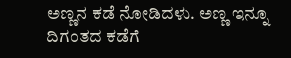ಅಣ್ಣನ ಕಡೆ ನೋಡಿದಳು. ಅಣ್ಣ ಇನ್ನೂ ದಿಗಂತದ ಕಡೆಗೆ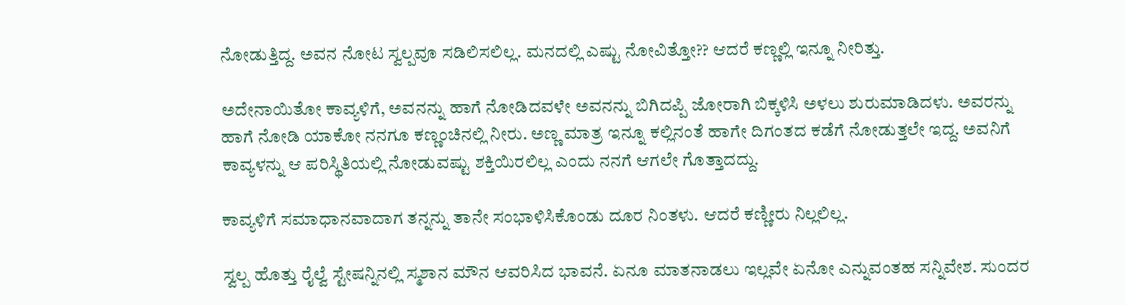ನೋಡುತ್ತಿದ್ದ. ಅವನ ನೋಟ ಸ್ವಲ್ಪವೂ ಸಡಿಲಿಸಲಿಲ್ಲ. ಮನದಲ್ಲಿ ಎಷ್ಟು ನೋವಿತ್ತೋ?? ಆದರೆ ಕಣ್ಣಲ್ಲಿ ಇನ್ನೂ ನೀರಿತ್ತು.

ಅದೇನಾಯಿತೋ ಕಾವ್ಯಳಿಗೆ, ಅವನನ್ನು ಹಾಗೆ ನೋಡಿದವಳೇ ಅವನನ್ನು ಬಿಗಿದಪ್ಪಿ ಜೋರಾಗಿ ಬಿಕ್ಕಳಿಸಿ ಅಳಲು ಶುರುಮಾಡಿದಳು. ಅವರನ್ನು ಹಾಗೆ ನೋಡಿ ಯಾಕೋ ನನಗೂ ಕಣ್ಣಂಚಿನಲ್ಲಿ ನೀರು. ಅಣ್ಣ ಮಾತ್ರ ಇನ್ನೂ ಕಲ್ಲಿನಂತೆ ಹಾಗೇ ದಿಗಂತದ ಕಡೆಗೆ ನೋಡುತ್ತಲೇ ಇದ್ದ. ಅವನಿಗೆ ಕಾವ್ಯಳನ್ನು ಆ ಪರಿಸ್ಥಿತಿಯಲ್ಲಿ ನೋಡುವಷ್ಟು ಶಕ್ತಿಯಿರಲಿಲ್ಲ ಎಂದು ನನಗೆ ಆಗಲೇ ಗೊತ್ತಾದದ್ದು.

ಕಾವ್ಯಳಿಗೆ ಸಮಾಧಾನವಾದಾಗ ತನ್ನನ್ನು ತಾನೇ ಸಂಭಾಳಿಸಿಕೊಂಡು ದೂರ ನಿಂತಳು. ಆದರೆ ಕಣ್ಣೀರು ನಿಲ್ಲಲಿಲ್ಲ.

ಸ್ವಲ್ಪ ಹೊತ್ತು ರೈಲ್ವೆ ಸ್ಟೇಷನ್ನಿನಲ್ಲಿ ಸ್ಮಶಾನ ಮೌನ ಆವರಿಸಿದ ಭಾವನೆ. ಏನೂ ಮಾತನಾಡಲು ಇಲ್ಲವೇ ಏನೋ ಎನ್ನುವಂತಹ ಸನ್ನಿವೇಶ. ಸುಂದರ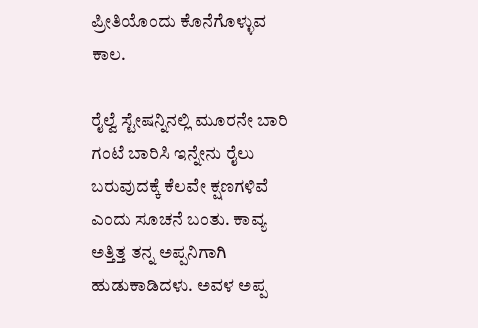ಪ್ರೀತಿಯೊಂದು ಕೊನೆಗೊಳ್ಳುವ ಕಾಲ.

ರೈಲ್ವೆ ಸ್ಟೇಷನ್ನಿನಲ್ಲಿ ಮೂರನೇ ಬಾರಿ ಗಂಟೆ ಬಾರಿಸಿ ಇನ್ನೇನು ರೈಲು ಬರುವುದಕ್ಕೆ ಕೆಲವೇ ಕ್ಷಣಗಳಿವೆ ಎಂದು ಸೂಚನೆ ಬಂತು. ಕಾವ್ಯ ಅತ್ತಿತ್ತ ತನ್ನ ಅಪ್ಪನಿಗಾಗಿ ಹುಡುಕಾಡಿದಳು. ಅವಳ ಅಪ್ಪ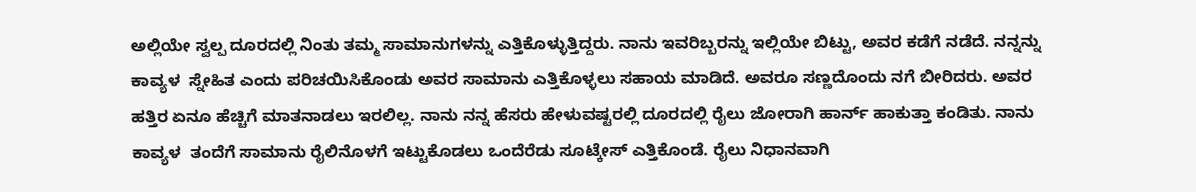ಅಲ್ಲಿಯೇ ಸ್ವಲ್ಪ ದೂರದಲ್ಲಿ ನಿಂತು ತಮ್ಮ ಸಾಮಾನುಗಳನ್ನು ಎತ್ತಿಕೊಳ್ಳುತ್ತಿದ್ದರು. ನಾನು ಇವರಿಬ್ಬರನ್ನು ಇಲ್ಲಿಯೇ ಬಿಟ್ಟು, ಅವರ ಕಡೆಗೆ ನಡೆದೆ. ನನ್ನನ್ನು ಕಾವ್ಯಳ  ಸ್ನೇಹಿತ ಎಂದು ಪರಿಚಯಿಸಿಕೊಂಡು ಅವರ ಸಾಮಾನು ಎತ್ತಿಕೊಳ್ಳಲು ಸಹಾಯ ಮಾಡಿದೆ. ಅವರೂ ಸಣ್ಣದೊಂದು ನಗೆ ಬೀರಿದರು. ಅವರ ಹತ್ತಿರ ಏನೂ ಹೆಚ್ಚಿಗೆ ಮಾತನಾಡಲು ಇರಲಿಲ್ಲ. ನಾನು ನನ್ನ ಹೆಸರು ಹೇಳುವಷ್ಟರಲ್ಲಿ ದೂರದಲ್ಲಿ ರೈಲು ಜೋರಾಗಿ ಹಾರ್ನ್ ಹಾಕುತ್ತಾ ಕಂಡಿತು. ನಾನು ಕಾವ್ಯಳ  ತಂದೆಗೆ ಸಾಮಾನು ರೈಲಿನೊಳಗೆ ಇಟ್ಟುಕೊಡಲು ಒಂದೆರೆಡು ಸೂಟ್ಕೇಸ್ ಎತ್ತಿಕೊಂಡೆ. ರೈಲು ನಿಧಾನವಾಗಿ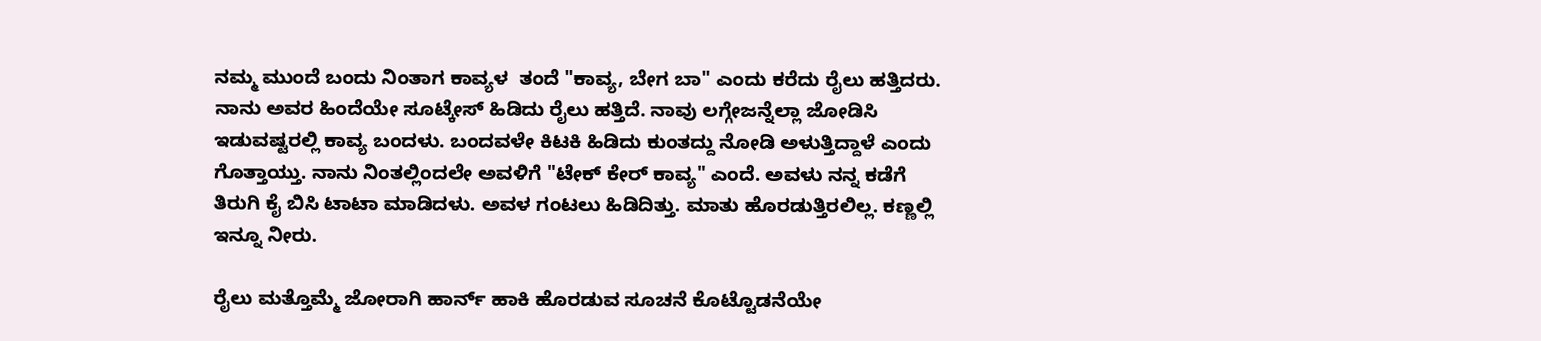ನಮ್ಮ ಮುಂದೆ ಬಂದು ನಿಂತಾಗ ಕಾವ್ಯಳ  ತಂದೆ "ಕಾವ್ಯ, ಬೇಗ ಬಾ" ಎಂದು ಕರೆದು ರೈಲು ಹತ್ತಿದರು. ನಾನು ಅವರ ಹಿಂದೆಯೇ ಸೂಟ್ಕೇಸ್ ಹಿಡಿದು ರೈಲು ಹತ್ತಿದೆ. ನಾವು ಲಗ್ಗೇಜನ್ನೆಲ್ಲಾ ಜೋಡಿಸಿ ಇಡುವಷ್ಟರಲ್ಲಿ ಕಾವ್ಯ ಬಂದಳು. ಬಂದವಳೇ ಕಿಟಕಿ ಹಿಡಿದು ಕುಂತದ್ದು ನೋಡಿ ಅಳುತ್ತಿದ್ದಾಳೆ ಎಂದು ಗೊತ್ತಾಯ್ತು. ನಾನು ನಿಂತಲ್ಲಿಂದಲೇ ಅವಳಿಗೆ "ಟೇಕ್ ಕೇರ್ ಕಾವ್ಯ" ಎಂದೆ. ಅವಳು ನನ್ನ ಕಡೆಗೆ ತಿರುಗಿ ಕೈ ಬಿಸಿ ಟಾಟಾ ಮಾಡಿದಳು. ಅವಳ ಗಂಟಲು ಹಿಡಿದಿತ್ತು. ಮಾತು ಹೊರಡುತ್ತಿರಲಿಲ್ಲ. ಕಣ್ಣಲ್ಲಿ ಇನ್ನೂ ನೀರು.

ರೈಲು ಮತ್ತೊಮ್ಮೆ ಜೋರಾಗಿ ಹಾರ್ನ್ ಹಾಕಿ ಹೊರಡುವ ಸೂಚನೆ ಕೊಟ್ಟೊಡನೆಯೇ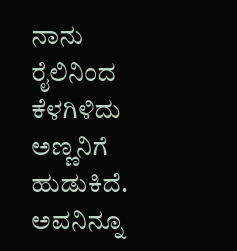ನಾನು ರೈಲಿನಿಂದ ಕೆಳಗಿಳಿದು ಅಣ್ಣನಿಗೆ ಹುಡುಕಿದೆ. ಅವನಿನ್ನೂ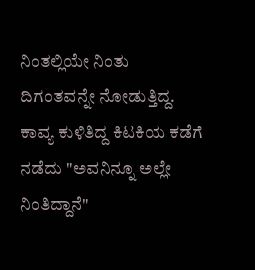ನಿಂತಲ್ಲಿಯೇ ನಿಂತು ದಿಗಂತವನ್ನೇ ನೋಡುತ್ತಿದ್ದ. ಕಾವ್ಯ ಕುಳಿತಿದ್ದ ಕಿಟಕಿಯ ಕಡೆಗೆ ನಡೆದು "ಅವನಿನ್ನೂ ಅಲ್ಲೇ ನಿಂತಿದ್ದಾನೆ"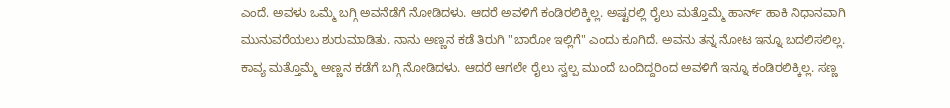ಎಂದೆ. ಅವಳು ಒಮ್ಮೆ ಬಗ್ಗಿ ಅವನೆಡೆಗೆ ನೋಡಿದಳು. ಆದರೆ ಅವಳಿಗೆ ಕಂಡಿರಲಿಕ್ಕಿಲ್ಲ. ಅಷ್ಟರಲ್ಲಿ ರೈಲು ಮತ್ತೊಮ್ಮೆ ಹಾರ್ನ್ ಹಾಕಿ ನಿಧಾನವಾಗಿ ಮುನುವರೆಯಲು ಶುರುಮಾಡಿತು. ನಾನು ಅಣ್ಣನ ಕಡೆ ತಿರುಗಿ "ಬಾರೋ ಇಲ್ಲಿಗೆ" ಎಂದು ಕೂಗಿದೆ. ಅವನು ತನ್ನ ನೋಟ ಇನ್ನೂ ಬದಲಿಸಲಿಲ್ಲ. ಕಾವ್ಯ ಮತ್ತೊಮ್ಮೆ ಅಣ್ಣನ ಕಡೆಗೆ ಬಗ್ಗಿ ನೋಡಿದಳು. ಆದರೆ ಆಗಲೇ ರೈಲು ಸ್ವಲ್ಪ ಮುಂದೆ ಬಂದಿದ್ದರಿಂದ ಅವಳಿಗೆ ಇನ್ನೂ ಕಂಡಿರಲಿಕ್ಕಿಲ್ಲ. ಸಣ್ಣ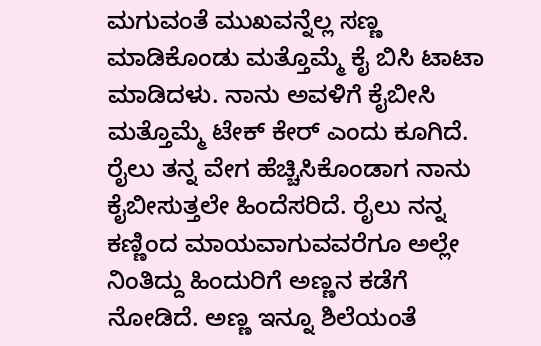ಮಗುವಂತೆ ಮುಖವನ್ನೆಲ್ಲ ಸಣ್ಣ ಮಾಡಿಕೊಂಡು ಮತ್ತೊಮ್ಮೆ ಕೈ ಬಿಸಿ ಟಾಟಾ ಮಾಡಿದಳು. ನಾನು ಅವಳಿಗೆ ಕೈಬೀಸಿ ಮತ್ತೊಮ್ಮೆ ಟೇಕ್ ಕೇರ್ ಎಂದು ಕೂಗಿದೆ. ರೈಲು ತನ್ನ ವೇಗ ಹೆಚ್ಚಿಸಿಕೊಂಡಾಗ ನಾನು ಕೈಬೀಸುತ್ತಲೇ ಹಿಂದೆಸರಿದೆ. ರೈಲು ನನ್ನ ಕಣ್ಣಿಂದ ಮಾಯವಾಗುವವರೆಗೂ ಅಲ್ಲೇ ನಿಂತಿದ್ದು ಹಿಂದುರಿಗೆ ಅಣ್ಣನ ಕಡೆಗೆ ನೋಡಿದೆ. ಅಣ್ಣ ಇನ್ನೂ ಶಿಲೆಯಂತೆ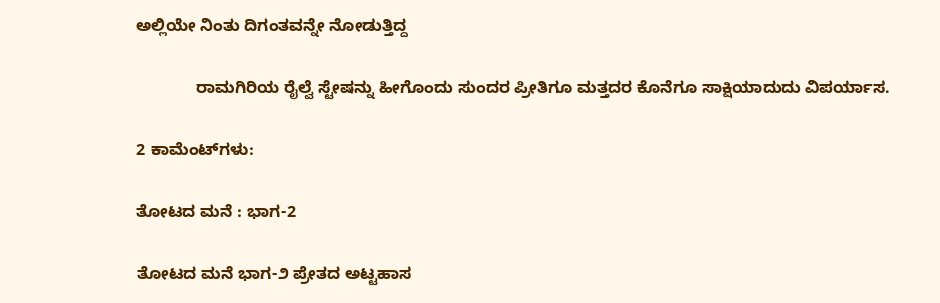ಅಲ್ಲಿಯೇ ನಿಂತು ದಿಗಂತವನ್ನೇ ನೋಡುತ್ತಿದ್ದ

             ರಾಮಗಿರಿಯ ರೈಲ್ವೆ ಸ್ಟೇಷನ್ನು ಹೀಗೊಂದು ಸುಂದರ ಪ್ರೀತಿಗೂ ಮತ್ತದರ ಕೊನೆಗೂ ಸಾಕ್ಷಿಯಾದುದು ವಿಪರ್ಯಾಸ.

2 ಕಾಮೆಂಟ್‌ಗಳು:

ತೋಟದ ಮನೆ : ಭಾಗ-2

ತೋಟದ ಮನೆ ಭಾಗ-೨ ಪ್ರೇತದ ಅಟ್ಟಹಾಸ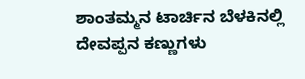ಶಾಂತಮ್ಮನ ಟಾರ್ಚಿನ ಬೆಳಕಿನಲ್ಲಿ ದೇವಪ್ಪನ ಕಣ್ಣುಗಳು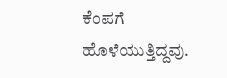ಕೆಂಪಗೆ ಹೊಳೆಯುತ್ತಿದ್ದವು.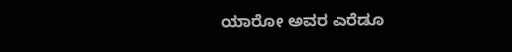ಯಾರೋ ಅವರ ಎರೆಡೂ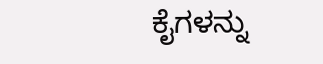ಕೈಗಳನ್ನು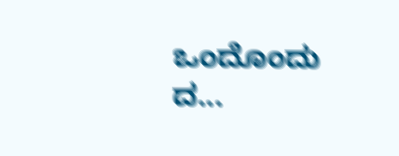ಒಂದೊಂದು ದ...